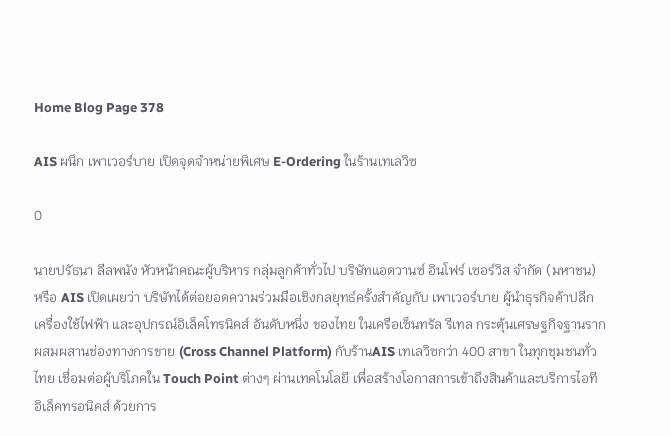Home Blog Page 378

AIS ผนึก เพาเวอร์บาย เปิดจุดจำหน่ายพิเศษ E-Ordering ในร้านเทเลวิซ

0

นายปรัธนา ลีลพนัง หัวหน้าคณะผู้บริหาร กลุ่มลูกค้าทั่วไป บริษัทแอดวานซ์ อินโฟร์ เซอร์วิส จำกัด (มหาชน) หรือ AIS เปิดเผยว่า บริษัทได้ต่อยอดความร่วมมือเชิงกลยุทธ์ครั้งสำคัญกับ เพาเวอร์บาย ผู้นำธุรกิจค้าปลีก เครื่องใช้ไฟฟ้า และอุปกรณ์อิเล็คโทรนิคส์ อันดับหนึ่ง ของไทย ในเครือเซ็นทรัล รีเทล กระตุ้นเศรษฐกิจฐานราก ผสมผสานช่องทางการขาย (Cross Channel Platform) กับร้านAIS เทเลวิซกว่า 400 สาขา ในทุกชุมชนทั่วไทย เชื่อมต่อผู้บริโภคใน Touch Point ต่างๆ ผ่านเทคโนโลยี เพื่อสร้างโอกาสการเข้าถึงสินค้าและบริการไอที อิเล็คทรอนิคส์ ด้วยการ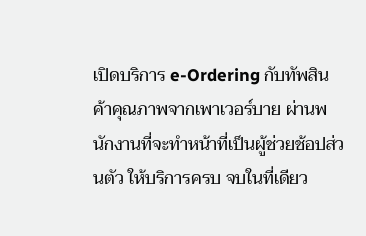เปิดบริการ e-Ordering กับทัพสินค้าคุณภาพจากเพาเวอร์บาย ผ่านพนักงานที่จะทำหน้าที่เป็นผู้ช่วยช้อปส่วนตัว ให้บริการครบ จบในที่เดียว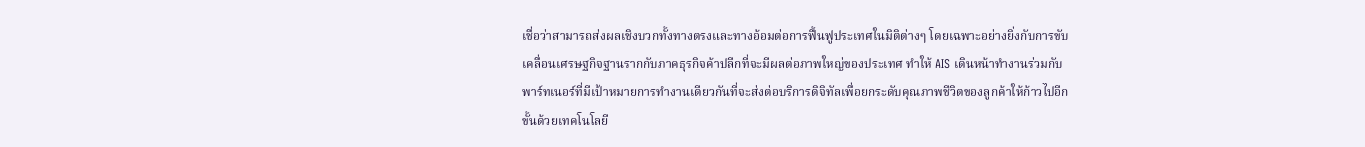เชื่อว่าสามารถส่งผลเชิงบวกทั้งทางตรงและทางอ้อมต่อการฟื้นฟูประเทศในมิติต่างๆ โดยเฉพาะอย่างยิ่งกับการขับเคลื่อนเศรษฐกิจฐานรากกับภาคธุรกิจค้าปลีกที่จะมีผลต่อภาพใหญ่ของประเทศ ทำให้ AIS เดินหน้าทำงานร่วมกับพาร์ทเนอร์ที่มีเป้าหมายการทำงานเดียวกันที่จะส่งต่อบริการดิจิทัลเพื่อยกระดับคุณภาพชีวิตของลูกค้าให้ก้าวไปอีกขั้นด้วยเทคโนโลยี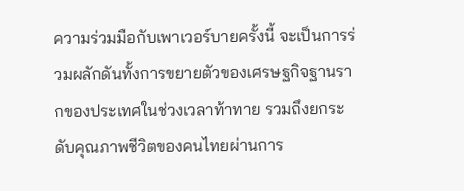ความร่วมมือกับเพาเวอร์บายครั้งนี้ จะเป็นการร่วมผลักดันทั้งการขยายตัวของเศรษฐกิจฐานรากของประเทศในช่วงเวลาท้าทาย รวมถึงยกระดับคุณภาพชีวิตของคนไทยผ่านการ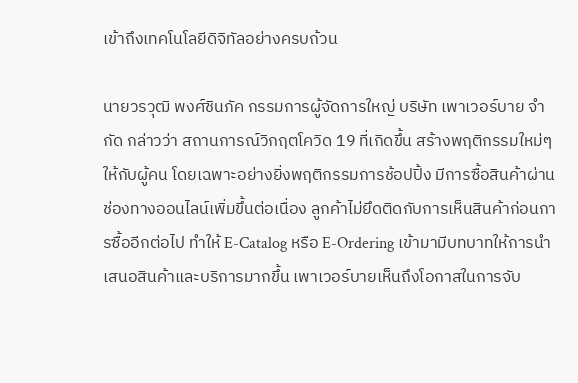เข้าถึงเทคโนโลยีดิจิทัลอย่างครบถ้วน

นายวรวุฒิ พงศ์ชินภัค กรรมการผู้จัดการใหญ่ บริษัท เพาเวอร์บาย จำกัด กล่าวว่า สถานการณ์วิกฤตโควิด 19 ที่เกิดขึ้น สร้างพฤติกรรมใหม่ๆให้กับผู้คน โดยเฉพาะอย่างยิ่งพฤติกรรมการช้อปปิ้ง มีการซื้อสินค้าผ่านช่องทางออนไลน์เพิ่มขึ้นต่อเนื่อง ลูกค้าไม่ยึดติดกับการเห็นสินค้าก่อนการซื้ออีกต่อไป ทำให้ E-Catalog หรือ E-Ordering เข้ามามีบทบาทให้การนำเสนอสินค้าและบริการมากขึ้น เพาเวอร์บายเห็นถึงโอกาสในการจับ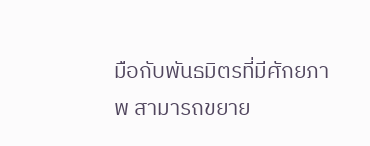มือกับพันธมิตรที่มีศักยภาพ สามารถขยาย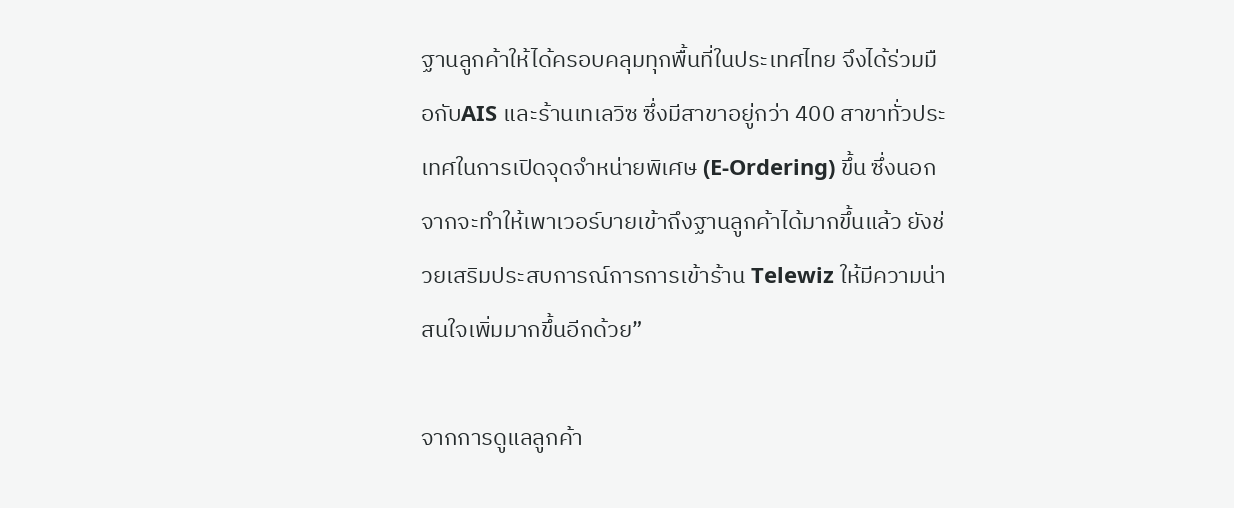ฐานลูกค้าให้ได้ครอบคลุมทุกพื้นที่ในประเทศไทย จึงได้ร่วมมือกับAIS และร้านเทเลวิซ ซึ่งมีสาขาอยู่กว่า 400 สาขาทั่วประเทศในการเปิดจุดจำหน่ายพิเศษ (E-Ordering) ขึ้น ซึ่งนอกจากจะทำให้เพาเวอร์บายเข้าถึงฐานลูกค้าได้มากขึ้นแล้ว ยังช่วยเสริมประสบการณ์การการเข้าร้าน Telewiz ให้มีความน่าสนใจเพิ่มมากขึ้นอีกด้วย”

จากการดูแลลูกค้า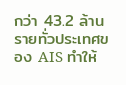กว่า 43.2 ล้านรายทั่วประเทศของ AIS ทำให้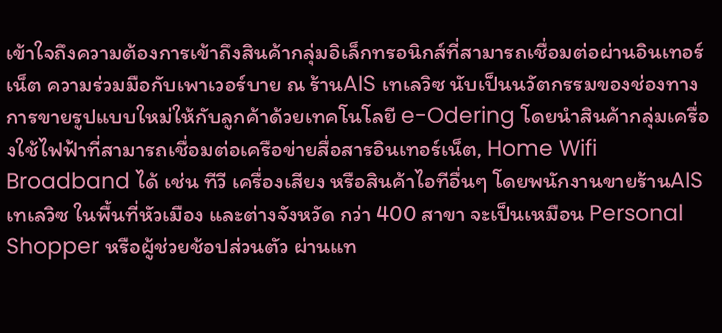เข้าใจถึงความต้องการเข้าถึงสินค้ากลุ่มอิเล็กทรอนิกส์ที่สามารถเชื่อมต่อผ่านอินเทอร์เน็ต ความร่วมมือกับเพาเวอร์บาย ณ ร้านAIS เทเลวิซ นับเป็นนวัตกรรมของช่องทางการขายรูปแบบใหม่ให้กับลูกค้าด้วยเทคโนโลยี e-Odering โดยนำสินค้ากลุ่มเครื่องใช้ไฟฟ้าที่สามารถเชื่อมต่อเครือข่ายสื่อสารอินเทอร์เน็ต, Home Wifi Broadband ได้ เช่น ทีวี เครื่องเสียง หรือสินค้าไอทีอื่นๆ โดยพนักงานขายร้านAIS เทเลวิซ ในพื้นที่หัวเมือง และต่างจังหวัด กว่า 400 สาขา จะเป็นเหมือน Personal Shopper หรือผู้ช่วยช้อปส่วนตัว ผ่านแท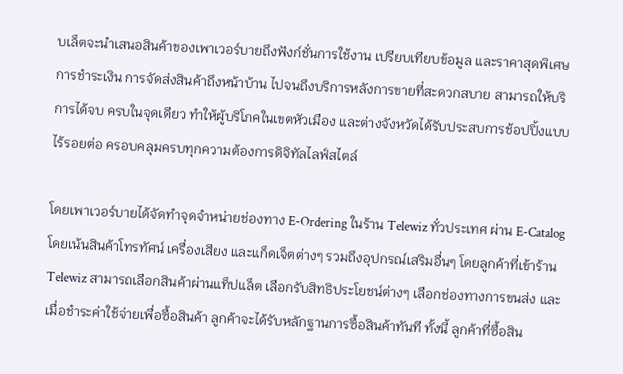บเล็ตจะนำเสนอสินค้าของเพาเวอร์บายถึงฟังก์ชั่นการใช้งาน เปรียบเทียบข้อมูล และราคาสุดพิเศษ การชำระเงิน การจัดส่งสินค้าถึงหน้าบ้าน ไปจนถึงบริการหลังการขายที่สะดวกสบาย สามารถให้บริการได้จบ ครบในจุดเดียว ทำให้ผู้บริโภคในเขตหัวเมือง และต่างจังหวัดได้รับประสบการช้อปปิ้งแบบไร้รอยต่อ ครอบคลุมครบทุกความต้องการดิจิทัลไลฟ์สไตล์

โดยเพาเวอร์บายได้จัดทำจุดจำหน่ายช่องทาง E-Ordering ในร้าน Telewiz ทั่วประเทศ ผ่าน E-Catalog โดยเน้นสินค้าโทรทัศน์ เครื่องเสียง และแก็ดเจ็ตต่างๆ รวมถึงอุปกรณ์เสริมอื่นๆ โดยลูกค้าที่เข้าร้าน Telewiz สามารถเลือกสินค้าผ่านแท็ปแล็ต เลือกรับสิทธิประโยชน์ต่างๆ เลือกช่องทางการขนส่ง และเมื่อชำระค่าใช้จ่ายเพื่อซื้อสินค้า ลูกค้าจะได้รับหลักฐานการซื้อสินค้าทันที ทั้งนี้ ลูกค้าที่ซื้อสิน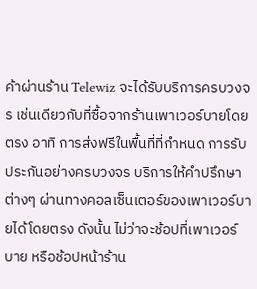ค้าผ่านร้าน Telewiz จะได้รับบริการครบวงจร เช่นเดียวกับที่ซื้อจากร้านเพาเวอร์บายโดยตรง อาทิ การส่งฟรีในพื้นที่ที่กำหนด การรับประกันอย่างครบวงจร บริการให้คำปรึกษาต่างๆ ผ่านทางคอลเซ็นเตอร์ของเพาเวอร์บายได้โดยตรง ดังนั้น ไม่ว่าจะช้อปที่เพาเวอร์บาย หรือช้อปหน้าร้าน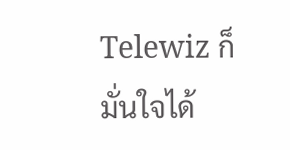Telewiz ก็มั่นใจได้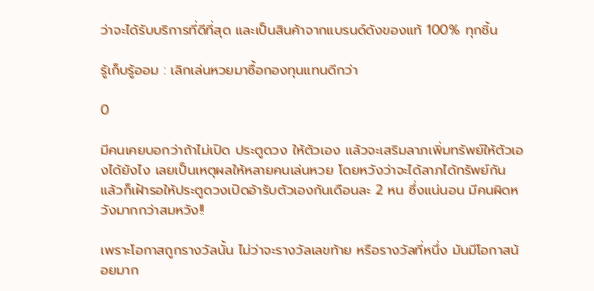ว่าจะได้รับบริการที่ดีที่สุด และเป็นสินค้าจากแบรนด์ดังของแท้ 100% ทุกชิ้น

รู้เก็บรู้ออม : เลิกเล่นหวยมาซื้อกองทุนแทนดีกว่า

0

มีคนเคยบอกว่าถ้าไม่เปิด ประตูดวง ให้ตัวเอง แล้วจะเสริมลาภเพิ่มทรัพย์ให้ตัวเองได้ยังไง เลยเป็นเหตุผลให้หลายคนเล่นหวย โดยหวังว่าจะได้ลาภได้ทรัพย์กัน แล้วก็เฝ้ารอให้ประตูดวงเปิดอ้ารับตัวเองกันเดือนละ 2 หน ซึ่งแน่นอน มีคนผิดหวังมากกว่าสมหวัง!!

เพราะโอกาสถูกรางวัลนั้น ไม่ว่าจะรางวัลเลขท้าย หรือรางวัลที่หนึ่ง มันมีโอกาสน้อยมาก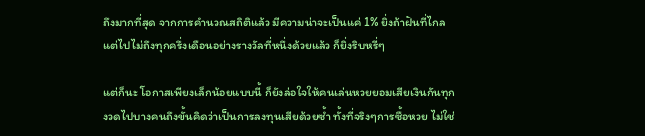ถึงมากที่สุด จากการคำนวณสถิติแล้ว มีความน่าจะเป็นแค่ 1% ยิ่งถ้าฝันที่ไกลแต่ไปไม่ถึงทุกครึ่งเดือนอย่างรางวัลที่หนึ่งด้วยแล้ว ก็ยิ่งริบหรี่ๆ

แต่ก็นะ โอกาสเพียงเล็กน้อยแบบนี้ ก็ยังล่อใจให้คนเล่นหวยยอมเสียเงินกันทุกงวดไปบางคนถึงขั้นคิดว่าเป็นการลงทุนเสียด้วยซ้ำ ทั้งที่จริงๆการซื้อหวย ไม่ใช่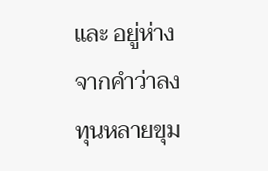และ อยู่ห่าง จากคำว่าลงทุนหลายขุม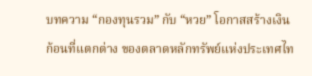บทความ “กองทุนรวม” กับ “หวย” โอกาสสร้างเงินก้อนที่แตกต่าง ของตลาดหลักทรัพย์แห่งประเทศไท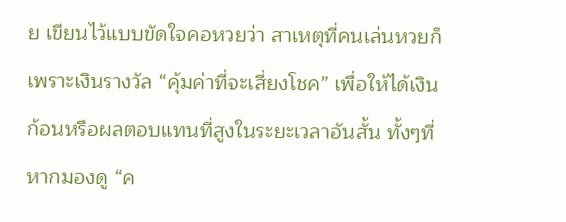ย เขียนไว้แบบขัดใจคอหวยว่า สาเหตุที่คนเล่นหวยก็เพราะเงินรางวัล “คุ้มค่าที่จะเสี่ยงโชค” เพื่อให้ได้เงินก้อนหรือผลตอบแทนที่สูงในระยะเวลาอันสั้น ทั้งๆที่หากมองดู “ค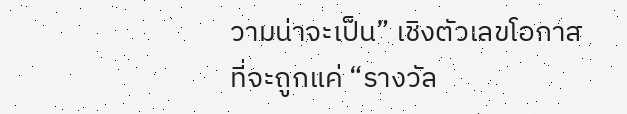วามน่าจะเป็น” เชิงตัวเลขโอกาสที่จะถูกแค่ “รางวัล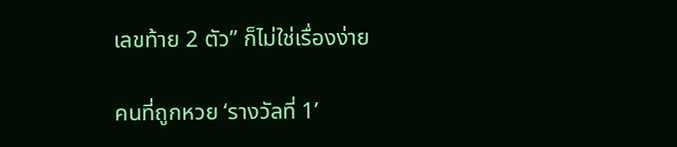เลขท้าย 2 ตัว” ก็ไม่ใช่เรื่องง่าย

คนที่ถูกหวย ‘รางวัลที่ 1’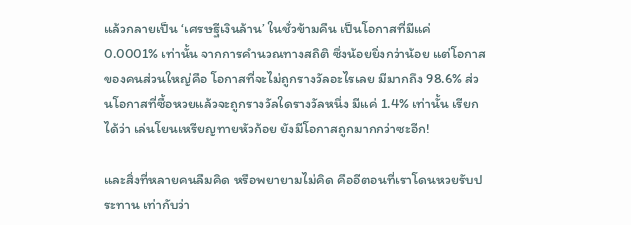แล้วกลายเป็น ‘เศรษฐีเงินล้าน’ ในชั่วข้ามคืน เป็นโอกาสที่มีแค่ 0.0001% เท่านั้น จากการคำนวณทางสถิติ ซึ่งน้อยยิ่งกว่าน้อย แต่โอกาสของคนส่วนใหญ่คือ โอกาสที่จะไม่ถูกรางวัลอะไรเลย มีมากถึง 98.6% ส่วนโอกาสที่ซื้อหวยแล้วจะถูกรางวัลใดรางวัลหนึ่ง มีแค่ 1.4% เท่านั้น เรียกได้ว่า เล่นโยนเหรียญทายหัวก้อย ยังมีโอกาสถูกมากกว่าซะอีก!

และสิ่งที่หลายคนลืมคิด หรือพยายามไม่คิด คืออีตอนที่เราโดนหวยรับประทาน เท่ากับว่า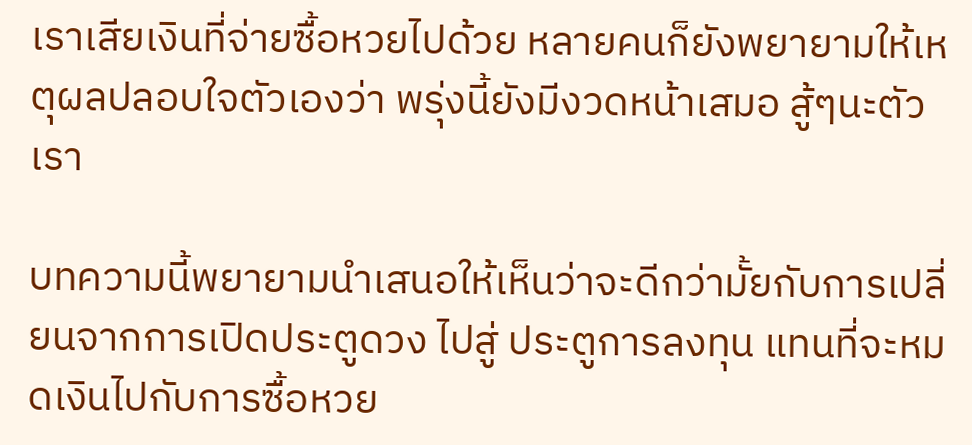เราเสียเงินที่จ่ายซื้อหวยไปด้วย หลายคนก็ยังพยายามให้เหตุผลปลอบใจตัวเองว่า พรุ่งนี้ยังมีงวดหน้าเสมอ สู้ๆนะตัวเรา

บทความนี้พยายามนำเสนอให้เห็นว่าจะดีกว่ามั้ยกับการเปลี่ยนจากการเปิดประตูดวง ไปสู่ ประตูการลงทุน แทนที่จะหมดเงินไปกับการซื้อหวย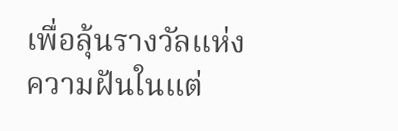เพื่อลุ้นรางวัลแห่งความฝันในแต่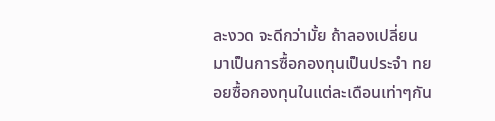ละงวด จะดีกว่ามั้ย ถ้าลองเปลี่ยนมาเป็นการซื้อกองทุนเป็นประจำ ทยอยซื้อกองทุนในแต่ละเดือนเท่าๆกัน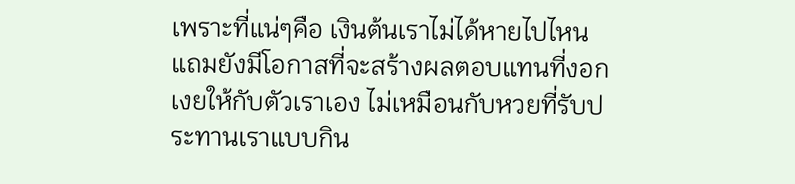เพราะที่แน่ๆคือ เงินต้นเราไม่ได้หายไปไหน แถมยังมีโอกาสที่จะสร้างผลตอบแทนที่งอกเงยให้กับตัวเราเอง ไม่เหมือนกับหวยที่รับประทานเราแบบกิน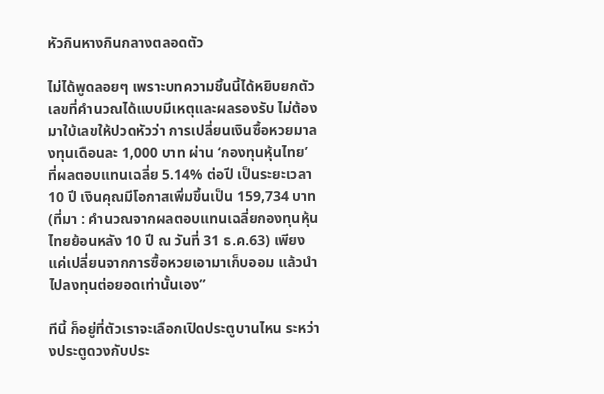หัวกินหางกินกลางตลอดตัว

ไม่ได้พูดลอยๆ เพราะบทความชิ้นนี้ได้หยิบยกตัวเลขที่คำนวณได้แบบมีเหตุและผลรองรับ ไม่ต้องมาใบ้เลขให้ปวดหัวว่า การเปลี่ยนเงินซื้อหวยมาลงทุนเดือนละ 1,000 บาท ผ่าน ‘กองทุนหุ้นไทย’ ที่ผลตอบแทนเฉลี่ย 5.14% ต่อปี เป็นระยะเวลา 10 ปี เงินคุณมีโอกาสเพิ่มขึ้นเป็น 159,734 บาท (ที่มา : คำนวณจากผลตอบแทนเฉลี่ยกองทุนหุ้นไทยย้อนหลัง 10 ปี ณ วันที่ 31 ธ.ค.63) เพียงแค่เปลี่ยนจากการซื้อหวยเอามาเก็บออม แล้วนำไปลงทุนต่อยอดเท่านั้นเอง”

ทีนี้ ก็อยู่ที่ตัวเราจะเลือกเปิดประตูบานไหน ระหว่างประตูดวงกับประ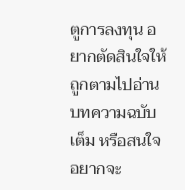ตูการลงทุน อยากตัดสินใจให้ถูกตามไปอ่านบทความฉบับเต็ม หรือสนใจอยากจะ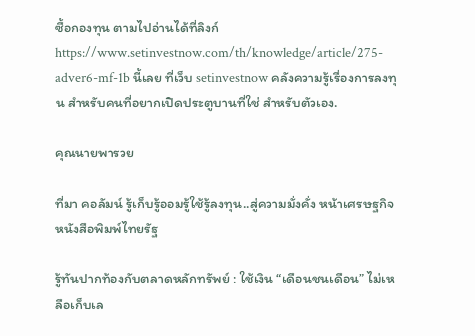ซื้อกองทุน ตามไปอ่านได้ที่ลิงก์ https://www.setinvestnow.com/th/knowledge/article/275-adver6-mf-1b นี้เลย ที่เว็บ setinvestnow คลังความรู้เรื่องการลงทุน สำหรับคนที่อยากเปิดประตูบานที่ใช่ สำหรับตัวเอง.

คุณนายพารวย

ที่มา คอลัมน์ รู้เก็บรู้ออมรู้ใช้รู้ลงทุน..สู่ความมั่งคั่ง หน้าเศรษฐกิจ หนังสือพิมพ์ไทยรัฐ

รู้ทันปากท้องกับตลาดหลักทรัพย์ : ใช้เงิน “เดือนชนเดือน” ไม่เหลือเก็บเล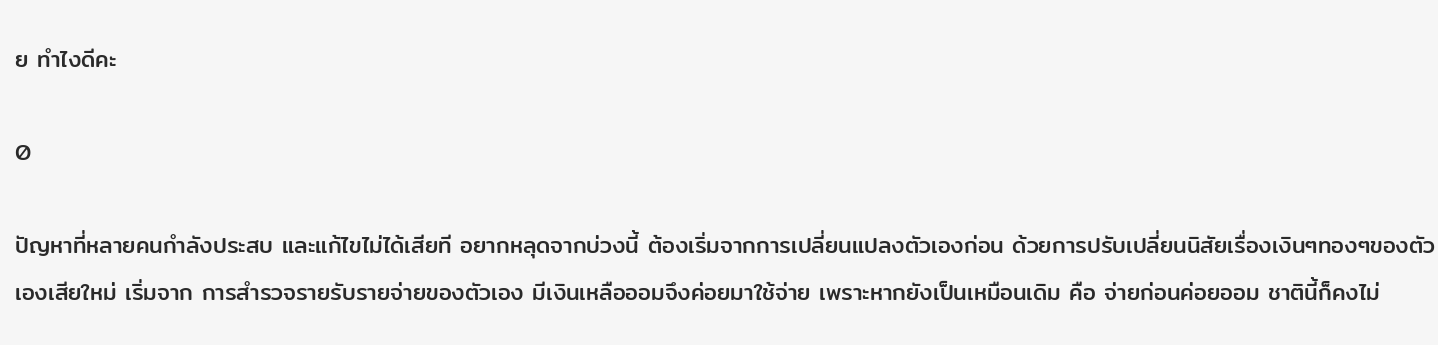ย ทำไงดีคะ

0

ปัญหาที่หลายคนกำลังประสบ และแก้ไขไม่ได้เสียที อยากหลุดจากบ่วงนี้ ต้องเริ่มจากการเปลี่ยนแปลงตัวเองก่อน ด้วยการปรับเปลี่ยนนิสัยเรื่องเงินๆทองๆของตัวเองเสียใหม่ เริ่มจาก การสำรวจรายรับรายจ่ายของตัวเอง มีเงินเหลือออมจึงค่อยมาใช้จ่าย เพราะหากยังเป็นเหมือนเดิม คือ จ่ายก่อนค่อยออม ชาตินี้ก็คงไม่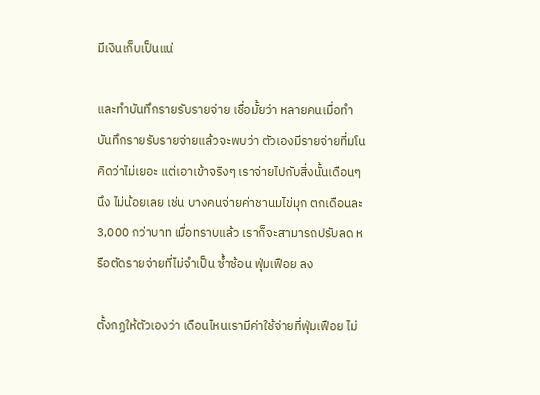มีเงินเก็บเป็นแน่

และทำบันทึกรายรับรายจ่าย เชื่อมั้ยว่า หลายคนเมื่อทำบันทึกรายรับรายจ่ายแล้วจะพบว่า ตัวเองมีรายจ่ายที่มโนคิดว่าไม่เยอะ แต่เอาเข้าจริงๆ เราจ่ายไปกับสิ่งนั้นเดือนๆนึง ไม่น้อยเลย เช่น บางคนจ่ายค่าชานมไข่มุก ตกเดือนละ 3,000 กว่าบาท เมื่อทราบแล้ว เราก็จะสามารถปรับลด หรือตัดรายจ่ายที่ไม่จำเป็น ซ้ำซ้อน ฟุ่มเฟือย ลง

ตั้งกฏให้ตัวเองว่า เดือนไหนเรามีค่าใช้จ่ายที่ฟุ่มเฟือย ไม่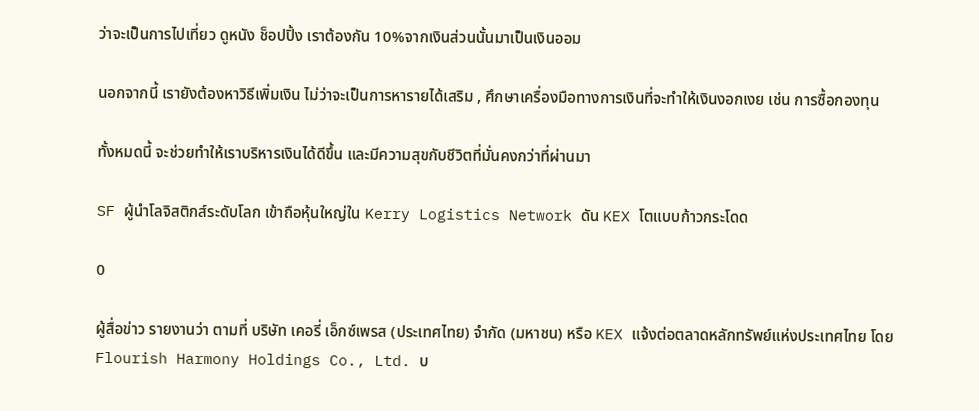ว่าจะเป็นการไปเที่ยว ดูหนัง ช็อปปิ้ง เราต้องกัน 10%จากเงินส่วนนั้นมาเป็นเงินออม

นอกจากนี้ เรายังต้องหาวิธีเพิ่มเงิน ไม่ว่าจะเป็นการหารายได้เสริม , ศึกษาเครื่องมือทางการเงินที่จะทำให้เงินงอกเงย เช่น การซื้อกองทุน

ทั้งหมดนี้ จะช่วยทำให้เราบริหารเงินได้ดีขึ้น และมีความสุขกับชีวิตที่มั่นคงกว่าที่ผ่านมา

SF ผู้นำโลจิสติกส์ระดับโลก เข้าถือหุ้นใหญ่ใน Kerry Logistics Network ดัน KEX โตแบบก้าวกระโดด

0

ผู้สื่อข่าว รายงานว่า ตามที่ บริษัท เคอรี่ เอ็กซ์เพรส (ประเทศไทย) จำกัด (มหาชน) หรือ KEX แจ้งต่อตลาดหลักทรัพย์แห่งประเทศไทย โดย Flourish Harmony Holdings Co., Ltd. บ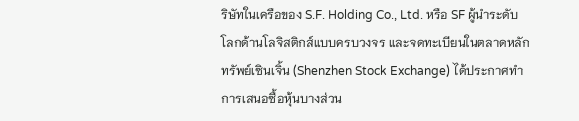ริษัทในเครือของ S.F. Holding Co., Ltd. หรือ SF ผู้นำระดับโลกด้านโลจิสติกส์แบบครบวงจร และจดทะเบียนในตลาดหลักทรัพย์เซินเจิ้น (Shenzhen Stock Exchange) ได้ประกาศทำการเสนอซื้อหุ้นบางส่วน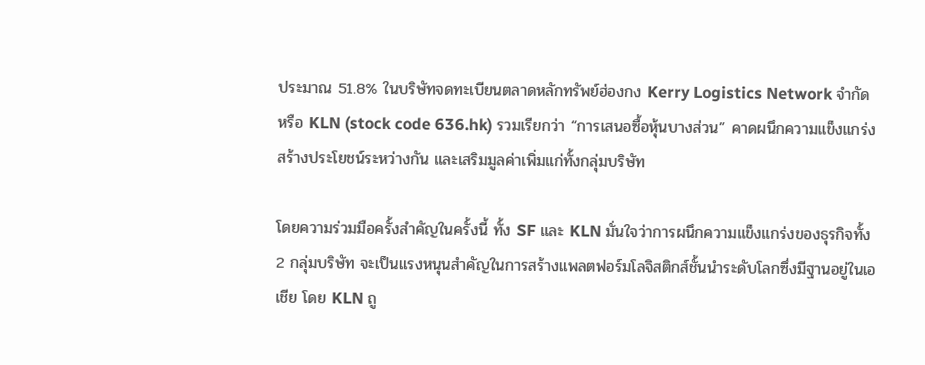ประมาณ 51.8% ในบริษัทจดทะเบียนตลาดหลักทรัพย์ฮ่องกง Kerry Logistics Network จำกัด หรือ KLN (stock code 636.hk) รวมเรียกว่า “การเสนอซื้อหุ้นบางส่วน” คาดผนึกความแข็งแกร่ง สร้างประโยชน์ระหว่างกัน และเสริมมูลค่าเพิ่มแก่ทั้งกลุ่มบริษัท

โดยความร่วมมือครั้งสำคัญในครั้งนี้ ทั้ง SF และ KLN มั่นใจว่าการผนึกความแข็งแกร่งของธุรกิจทั้ง 2 กลุ่มบริษัท จะเป็นแรงหนุนสำคัญในการสร้างแพลตฟอร์มโลจิสติกส์ชั้นนำระดับโลกซึ่งมีฐานอยู่ในเอเชีย โดย KLN ถู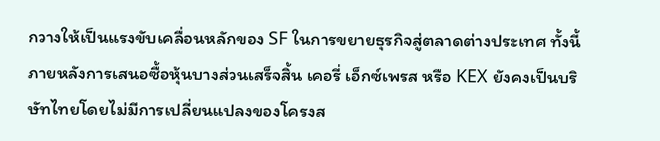กวางให้เป็นแรงขับเคลื่อนหลักของ SF ในการขยายธุรกิจสู่ตลาดต่างประเทศ ทั้งนี้ภายหลังการเสนอซื้อหุ้นบางส่วนเสร็จสิ้น เคอรี่ เอ็กซ์เพรส หรือ KEX ยังคงเป็นบริษัทไทยโดยไม่มีการเปลี่ยนแปลงของโครงส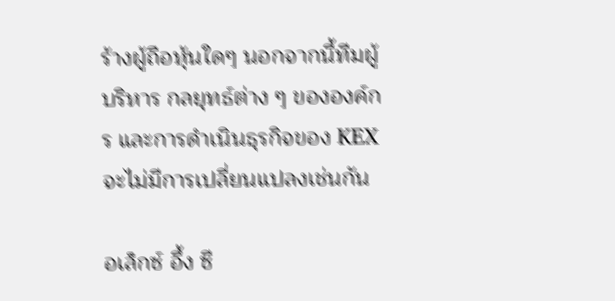ร้างผู้ถือหุ้นใดๆ นอกจากนี้ทีมผู้บริหาร กลยุทธ์ต่าง ๆ ขององค์กร และการดำเนินธุรกิจของ KEX จะไม่มีการเปลี่ยนแปลงเช่นกัน

อเล็กซ์ อึ้ง ซี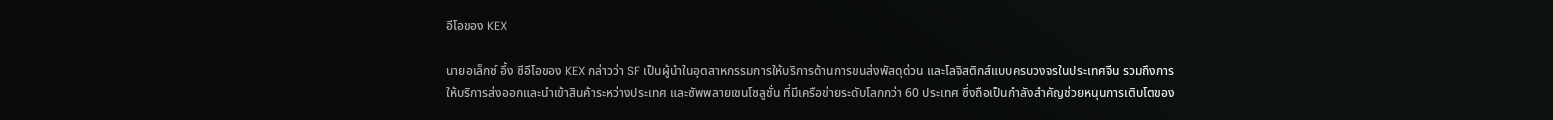อีโอของ KEX

นายอเล็กซ์ อึ้ง ซีอีโอของ KEX กล่าวว่า SF เป็นผู้นำในอุตสาหกรรมการให้บริการด้านการขนส่งพัสดุด่วน และโลจิสติกส์แบบครบวงจรในประเทศจีน รวมถึงการให้บริการส่งออกและนำเข้าสินค้าระหว่างประเทศ และซัพพลายเชนโซลูชั่น ที่มีเครือข่ายระดับโลกกว่า 60 ประเทศ ซึ่งถือเป็นกำลังสำคัญช่วยหนุนการเติบโตของ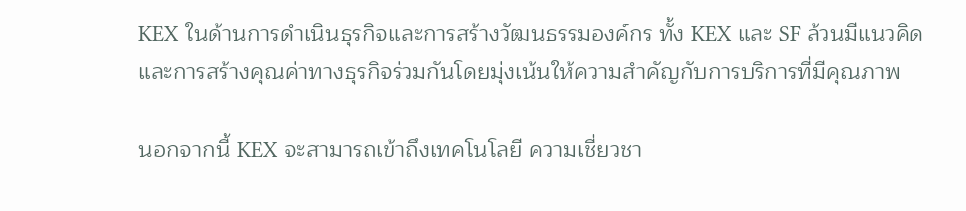KEX ในด้านการดำเนินธุรกิจและการสร้างวัฒนธรรมองค์กร ทั้ง KEX และ SF ล้วนมีแนวคิดและการสร้างคุณค่าทางธุรกิจร่วมกันโดยมุ่งเน้นให้ความสำคัญกับการบริการที่มีคุณภาพ

นอกจากนี้ KEX จะสามารถเข้าถึงเทคโนโลยี ความเชี่ยวชา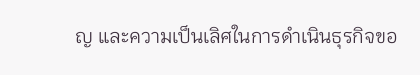ญ และความเป็นเลิศในการดำเนินธุรกิจขอ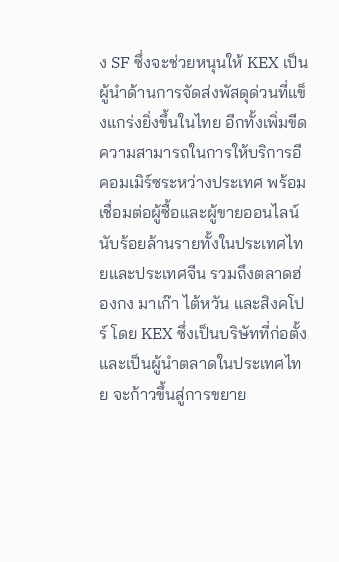ง SF ซึ่งจะช่วยหนุนให้ KEX เป็นผู้นำด้านการจัดส่งพัสดุด่วนที่แข็งแกร่งยิ่งขึ้นในไทย อีกทั้งเพิ่มขีดความสามารถในการให้บริการอีคอมเมิร์ซระหว่างประเทศ พร้อมเชื่อมต่อผู้ซื้อและผู้ขายออนไลน์นับร้อยล้านรายทั้งในประเทศไทยและประเทศจีน รวมถึงตลาดฮ่องกง มาเก๊า ไต้หวัน และสิงคโปร์ โดย KEX ซึ่งเป็นบริษัทที่ก่อตั้งและเป็นผู้นำตลาดในประเทศไทย จะก้าวขึ้นสู่การขยาย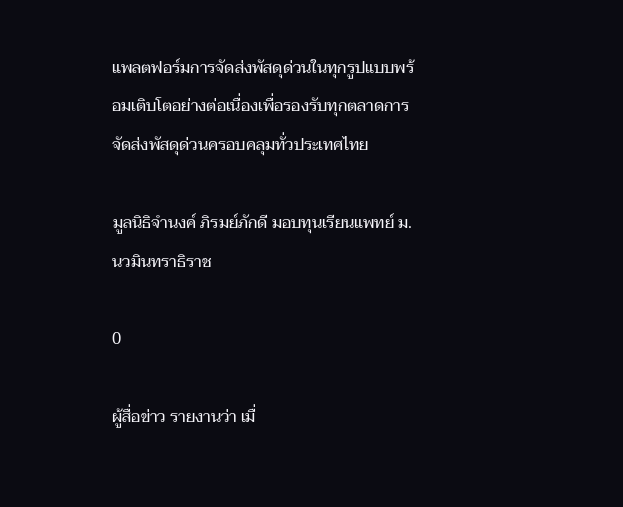แพลตฟอร์มการจัดส่งพัสดุด่วนในทุกรูปแบบพร้อมเติบโตอย่างต่อเนื่องเพื่อรองรับทุกตลาดการจัดส่งพัสดุด่วนครอบคลุมทั่วประเทศไทย

มูลนิธิจำนงค์ ภิรมย์ภักดี มอบทุนเรียนแพทย์ ม.นวมินทราธิราช

0

ผู้สื่อข่าว รายงานว่า เมื่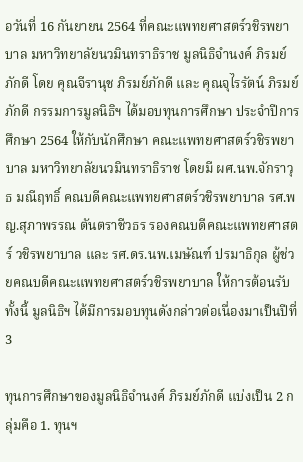อวันที่ 16 กันยายน 2564 ที่คณะแพทยศาสตร์วชิรพยาบาล มหาวิทยาลัยนวมินทราธิราช มูลนิธิจำนงค์ ภิรมย์ภักดี โดย คุณจีรานุช ภิรมย์ภักดี และ คุณจุไรรัตน์ ภิรมย์ภักดี กรรมการมูลนิธิฯ ได้มอบทุนการศึกษา ประจำปีการศึกษา 2564 ให้กับนักศึกษา คณะแพทยศาสตร์วชิรพยาบาล มหาวิทยาลัยนวมินทราธิราช โดยมี ผศ.นพ.จักราวุธ มณีฤทธิ์ คณบดีคณะแพทยศาสตร์วชิรพยาบาล รศ.พญ.สุภาพรรณ ตันตราชีวธร รองคณบดีคณะแพทยศาสตร์ วชิรพยาบาล และ รศ.ดร.นพ.เมษัณฑ์ ปรมาธิกุล ผู้ช่วยคณบดีคณะแพทยศาสตร์วชิรพยาบาล ให้การต้อนรับ ทั้งนี้ มูลนิธิฯ ได้มีการมอบทุนดังกล่าวต่อเนื่องมาเป็นปีที่ 3

ทุนการศึกษาของมูลนิธิจำนงค์ ภิรมย์ภักดี แบ่งเป็น 2 กลุ่มคือ 1. ทุนฯ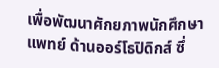เพื่อพัฒนาศักยภาพนักศึกษาแพทย์ ด้านออร์โธปิดิกส์ ซึ่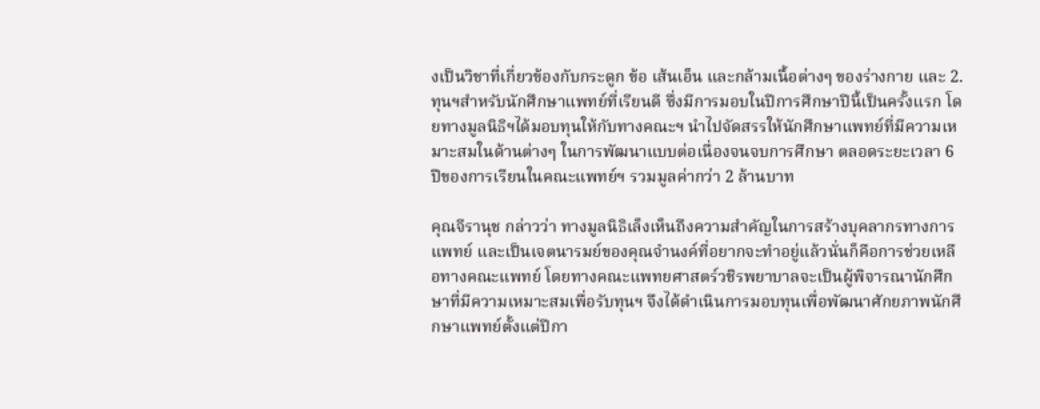งเป็นวิชาที่เกี่ยวข้องกับกระดูก ข้อ เส้นเอ็น และกล้ามเนื้อต่างๆ ของร่างกาย และ 2. ทุนฯสำหรับนักศึกษาแพทย์ที่เรียนดี ซึ่งมีการมอบในปีการศึกษาปีนี้เป็นครั้งแรก โดยทางมูลนิธิฯได้มอบทุนให้กับทางคณะฯ นำไปจัดสรรให้นักศึกษาแพทย์ที่มีความเหมาะสมในด้านต่างๆ ในการพัฒนาแบบต่อเนื่องจนจบการศึกษา ตลอดระยะเวลา 6 ปีของการเรียนในคณะแพทย์ฯ รวมมูลค่ากว่า 2 ล้านบาท

คุณจีรานุช กล่าวว่า ทางมูลนิธิเล็งเห็นถึงความสำคัญในการสร้างบุคลากรทางการแพทย์ และเป็นเจตนารมย์ของคุณจำนงค์ที่อยากจะทำอยู่แล้วนั่นก็คือการช่วยเหลือทางคณะแพทย์ โดยทางคณะแพทยศาสตร์วชิรพยาบาลจะเป็นผู้พิจารณานักศึกษาที่มีความเหมาะสมเพื่อรับทุนฯ จึงได้ดำเนินการมอบทุนเพื่อพัฒนาศักยภาพนักศึกษาแพทย์ตั้งแต่ปีกา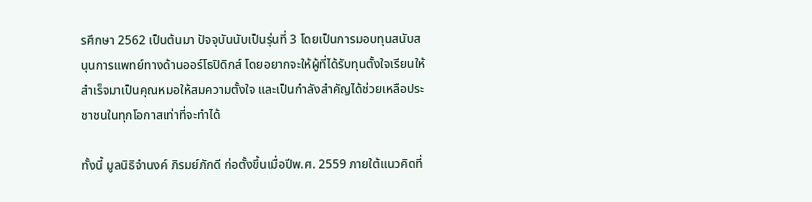รศึกษา 2562 เป็นต้นมา ปัจจุบันนับเป็นรุ่นที่ 3 โดยเป็นการมอบทุนสนับสนุนการแพทย์ทางด้านออร์โธปิดิกส์ โดยอยากจะให้ผู้ที่ได้รับทุนตั้งใจเรียนให้สำเร็จมาเป็นคุณหมอให้สมความตั้งใจ และเป็นกำลังสำคัญได้ช่วยเหลือประชาชนในทุกโอกาสเท่าที่จะทำได้

ทั้งนี้ มูลนิธิจำนงค์ ภิรมย์ภักดี ก่อตั้งขึ้นเมื่อปีพ.ศ. 2559 ภายใต้แนวคิดที่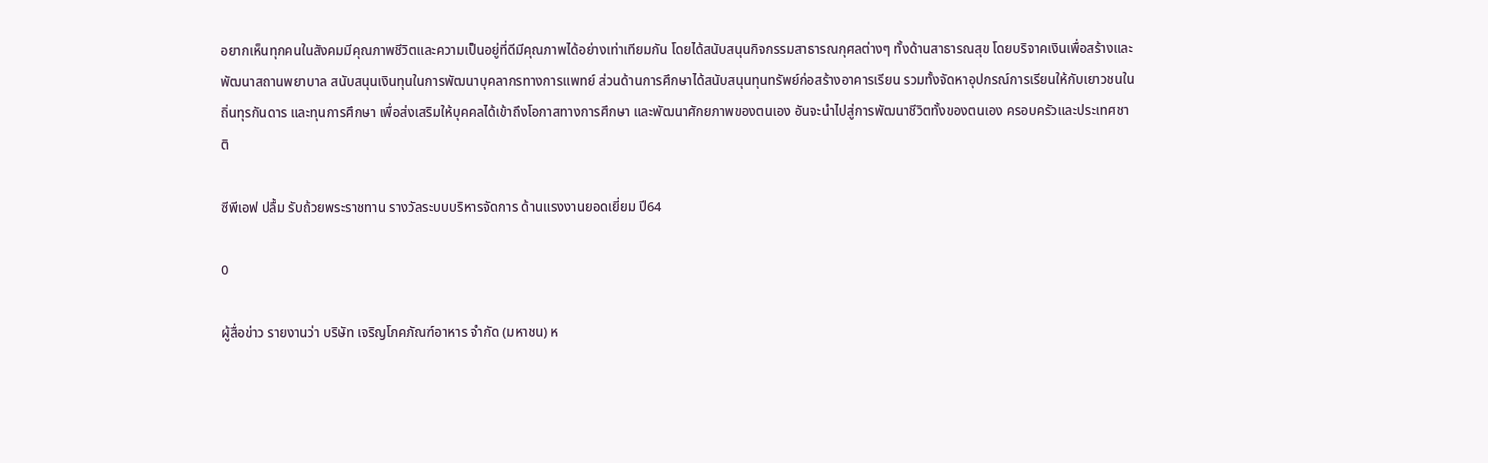อยากเห็นทุกคนในสังคมมีคุณภาพชีวิตและความเป็นอยู่ที่ดีมีคุณภาพได้อย่างเท่าเทียมกัน โดยได้สนับสนุนกิจกรรมสาธารณกุศลต่างๆ ทั้งด้านสาธารณสุข โดยบริจาคเงินเพื่อสร้างและพัฒนาสถานพยาบาล สนับสนุนเงินทุนในการพัฒนาบุคลากรทางการแพทย์ ส่วนด้านการศึกษาได้สนับสนุนทุนทรัพย์ก่อสร้างอาคารเรียน รวมทั้งจัดหาอุปกรณ์การเรียนให้กับเยาวชนในถิ่นทุรกันดาร และทุนการศึกษา เพื่อส่งเสริมให้บุคคลได้เข้าถึงโอกาสทางการศึกษา และพัฒนาศักยภาพของตนเอง อันจะนำไปสู่การพัฒนาชีวิตทั้งของตนเอง ครอบครัวและประเทศชาติ

ซีพีเอฟ ปลื้ม รับถ้วยพระราชทาน รางวัลระบบบริหารจัดการ ด้านแรงงานยอดเยี่ยม ปี64

0

ผู้สื่อข่าว รายงานว่า บริษัท เจริญโภคภัณฑ์อาหาร จำกัด (มหาชน) ห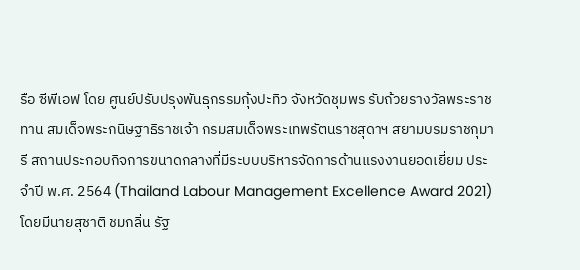รือ ซีพีเอฟ โดย ศูนย์ปรับปรุงพันธุกรรมกุ้งปะทิว จังหวัดชุมพร รับถ้วยรางวัลพระราชทาน สมเด็จพระกนิษฐาธิราชเจ้า กรมสมเด็จพระเทพรัตนราชสุดาฯ สยามบรมราชกุมารี สถานประกอบกิจการขนาดกลางที่มีระบบบริหารจัดการด้านแรงงานยอดเยี่ยม ประจำปี พ.ศ. 2564 (Thailand Labour Management Excellence Award 2021) โดยมีนายสุชาติ ชมกลิ่น รัฐ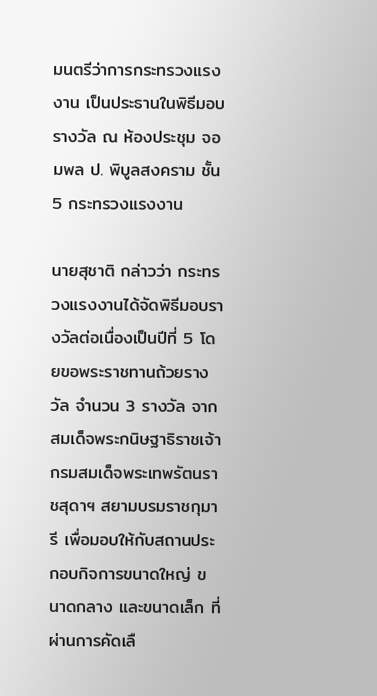มนตรีว่าการกระทรวงแรงงาน เป็นประธานในพิธีมอบรางวัล ณ ห้องประชุม จอมพล ป. พิบูลสงคราม ชั้น 5 กระทรวงแรงงาน

นายสุชาติ กล่าวว่า กระทรวงแรงงานได้จัดพิธีมอบรางวัลต่อเนื่องเป็นปีที่ 5 โดยขอพระราชทานถ้วยรางวัล จำนวน 3 รางวัล จากสมเด็จพระกนิษฐาธิราชเจ้า กรมสมเด็จพระเทพรัตนราชสุดาฯ สยามบรมราชกุมารี เพื่อมอบให้กับสถานประกอบกิจการขนาดใหญ่ ขนาดกลาง และขนาดเล็ก ที่ผ่านการคัดเลื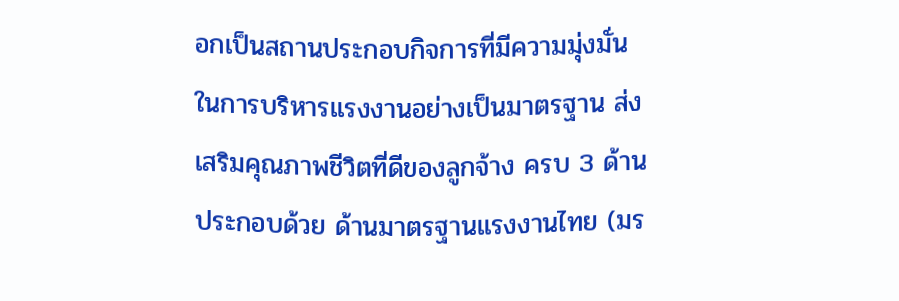อกเป็นสถานประกอบกิจการที่มีความมุ่งมั่นในการบริหารแรงงานอย่างเป็นมาตรฐาน ส่งเสริมคุณภาพชีวิตที่ดีของลูกจ้าง ครบ 3 ด้าน ประกอบด้วย ด้านมาตรฐานแรงงานไทย (มร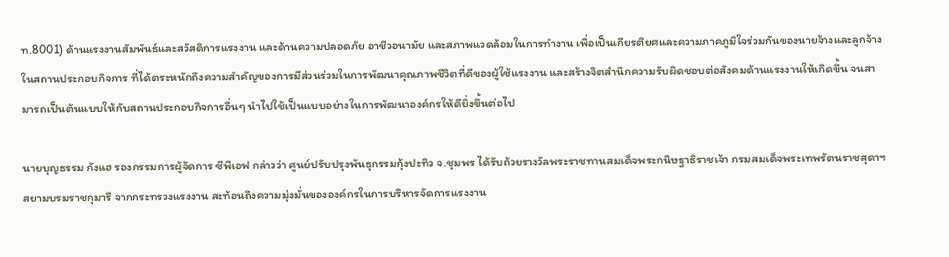ท.8001) ด้านแรงงานสัมพันธ์และสวัสดิการแรงงาน และด้านความปลอดภัย อาชีวอนามัย และสภาพแวดล้อมในการทำงาน เพื่อเป็นเกียรติยศและความภาคภูมิใจร่วมกันของนายจ้างและลูกจ้าง ในสถานประกอบกิจการ ที่ได้ตระหนักถึงความสำคัญของการมีส่วนร่วมในการพัฒนาคุณภาพชีวิตที่ดีของผู้ใช้แรงงาน และสร้างจิตสำนึกความรับผิดชอบต่อสังคมด้านแรงงานให้เกิดขึ้น จนสามารถเป็นต้นแบบให้กับสถานประกอบกิจการอื่นๆ นำไปใช้เป็นแบบอย่างในการพัฒนาองค์กรให้ดียิ่งขึ้นต่อไป

นายบุญธรรม กังแฮ รองกรรมการผู้จัดการ ซีพีเอฟ กล่าวว่า ศูนย์ปรับปรุงพันธุกรรมกุ้งปะทิว จ.ชุมพร ได้รับถ้วยรางวัลพระราชทานสมเด็จพระกนิษฐาธิราชเจ้า กรมสมเด็จพระเทพรัตนราชสุดาฯ สยามบรมราชกุมารี จากกระทรวงแรงงาน สะท้อนถึงความมุ่งมั่นขององค์กรในการบริหารจัดการแรงงาน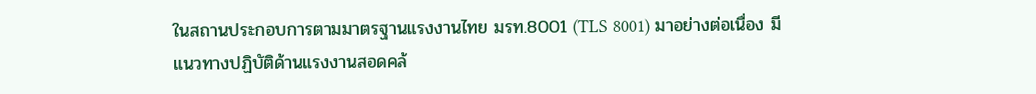ในสถานประกอบการตามมาตรฐานแรงงานไทย มรท.8001 (TLS 8001) มาอย่างต่อเนื่อง มีแนวทางปฏิบัติด้านแรงงานสอดคล้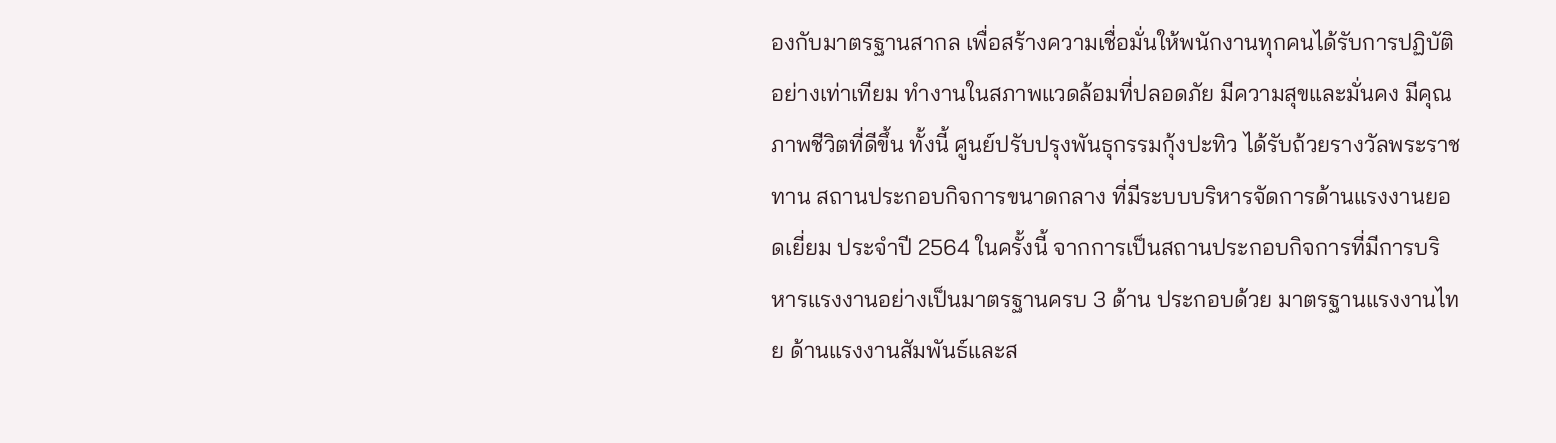องกับมาตรฐานสากล เพื่อสร้างความเชื่อมั่นให้พนักงานทุกคนได้รับการปฏิบัติอย่างเท่าเทียม ทำงานในสภาพแวดล้อมที่ปลอดภัย มีความสุขและมั่นคง มีคุณภาพชีวิตที่ดีขึ้น ทั้งนี้ ศูนย์ปรับปรุงพันธุกรรมกุ้งปะทิว ได้รับถ้วยรางวัลพระราชทาน สถานประกอบกิจการขนาดกลาง ที่มีระบบบริหารจัดการด้านแรงงานยอดเยี่ยม ประจำปี 2564 ในครั้งนี้ จากการเป็นสถานประกอบกิจการที่มีการบริหารแรงงานอย่างเป็นมาตรฐานครบ 3 ด้าน ประกอบด้วย มาตรฐานแรงงานไทย ด้านแรงงานสัมพันธ์และส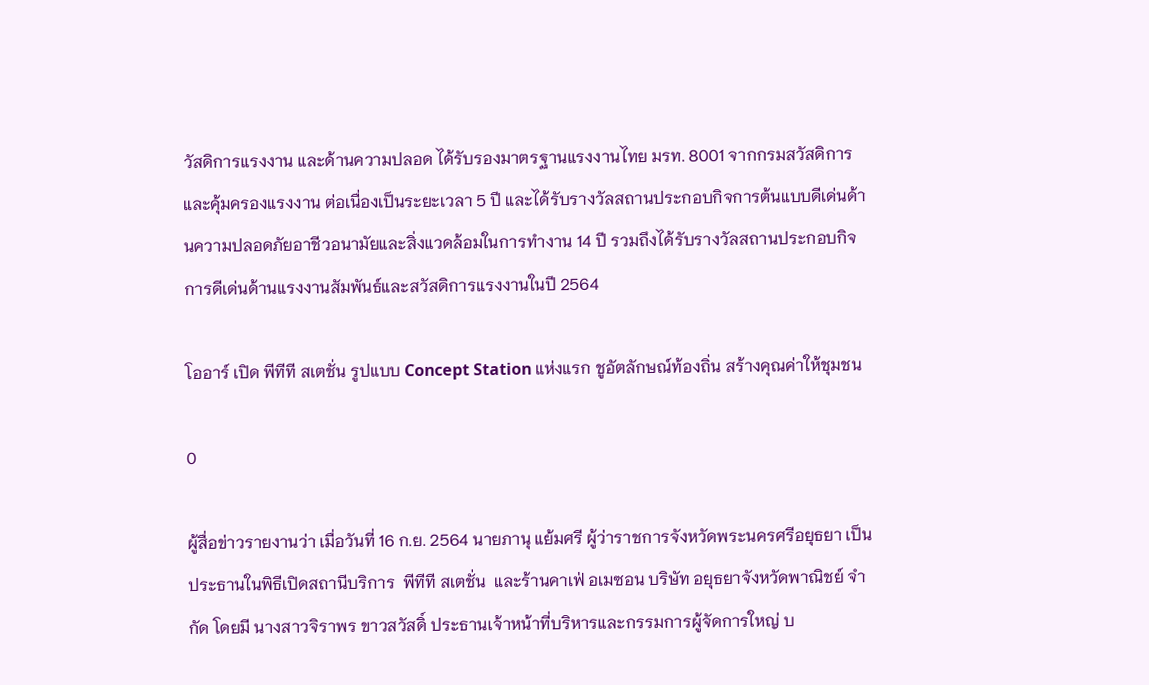วัสดิการแรงงาน และด้านความปลอด ได้รับรองมาตรฐานแรงงานไทย มรท. 8001 จากกรมสวัสดิการและคุ้มครองแรงงาน ต่อเนื่องเป็นระยะเวลา 5 ปี และได้รับรางวัลสถานประกอบกิจการต้นแบบดีเด่นด้านความปลอดภัยอาชีวอนามัยและสิ่งแวดล้อมในการทำงาน 14 ปี รวมถึงได้รับรางวัลสถานประกอบกิจการดีเด่นด้านแรงงานสัมพันธ์และสวัสดิการแรงงานในปี 2564

โออาร์ เปิด พีทีที สเตชั่น รูปแบบ Concept Station แห่งแรก ชูอัตลักษณ์ท้องถิ่น สร้างคุณค่าให้ชุมชน

0

ผู้สื่อข่าวรายงานว่า เมื่อวันที่ 16 ก.ย. 2564 นายภานุ แย้มศรี ผู้ว่าราชการจังหวัดพระนครศรีอยุธยา เป็นประธานในพิธีเปิดสถานีบริการ  พีทีที สเตชั่น  และร้านคาเฟ่ อเมซอน บริษัท อยุธยาจังหวัดพาณิชย์ จำกัด โดยมี นางสาวจิราพร ขาวสวัสดิ์ ประธานเจ้าหน้าที่บริหารและกรรมการผู้จัดการใหญ่ บ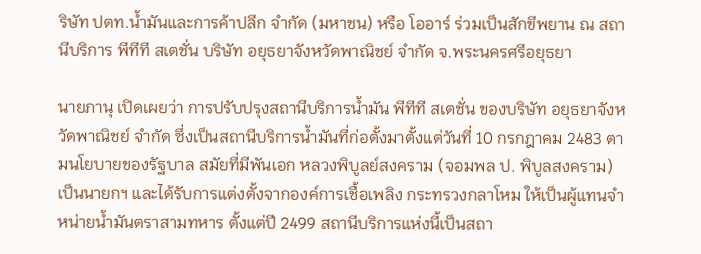ริษัท ปตท.น้ำมันและการค้าปลีก จำกัด (มหาชน) หรือ โออาร์ ร่วมเป็นสักขีพยาน ณ สถานีบริการ พีทีที สเตชั่น บริษัท อยุธยาจังหวัดพาณิชย์ จำกัด จ.พระนครศรีอยุธยา

นายภานุ เปิดเผยว่า การปรับปรุงสถานีบริการน้ำมัน พีทีที สเตชั่น ของบริษัท อยุธยาจังหวัดพาณิชย์ จำกัด ซึ่งเป็นสถานีบริการน้ำมันที่ก่อตั้งมาตั้งแต่วันที่ 10 กรกฎาคม 2483 ตามนโยบายของรัฐบาล สมัยที่มีพันเอก หลวงพิบูลย์สงคราม (จอมพล ป. พิบูลสงคราม) เป็นนายกฯ และได้รับการแต่งตั้งจากองค์การเชื้อเพลิง กระทรวงกลาโหม ให้เป็นผู้แทนจำหน่ายน้ำมันตราสามทหาร ตั้งแต่ปี 2499 สถานีบริการแห่งนี้เป็นสถา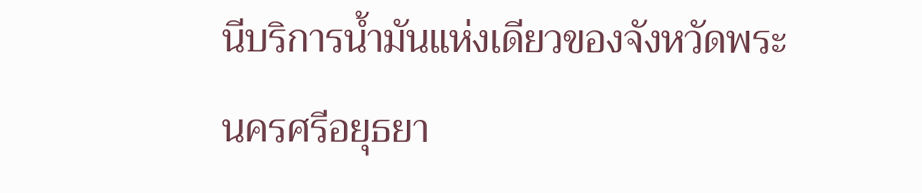นีบริการน้ำมันแห่งเดียวของจังหวัดพระนครศรีอยุธยา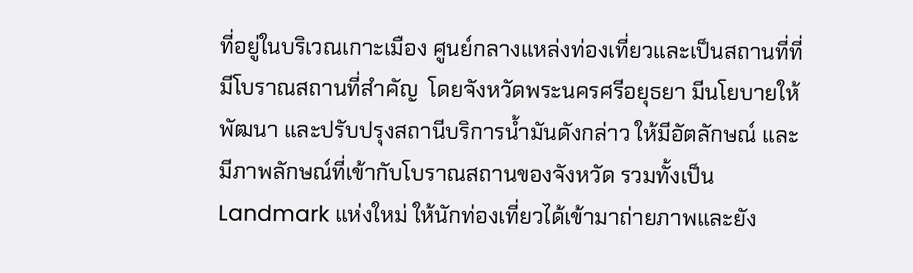ที่อยู่ในบริเวณเกาะเมือง ศูนย์กลางแหล่งท่องเที่ยวและเป็นสถานที่ที่มีโบราณสถานที่สำคัญ  โดยจังหวัดพระนครศรีอยุธยา มีนโยบายให้พัฒนา และปรับปรุงสถานีบริการน้ำมันดังกล่าว ให้มีอัตลักษณ์ และมีภาพลักษณ์ที่เข้ากับโบราณสถานของจังหวัด รวมทั้งเป็น Landmark แห่งใหม่ ให้นักท่องเที่ยวได้เข้ามาถ่ายภาพและยัง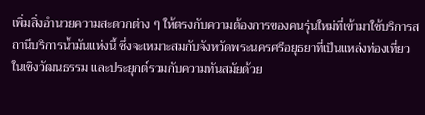เพิ่มสิ่งอำนวยความสะดวกต่าง ๆ ให้ตรงกับความต้องการของคนรุ่นใหม่ที่เข้ามาใช้บริการสถานีบริการน้ำมันแห่งนี้ ซึ่งจะเหมาะสมกับจังหวัดพระนครศรีอยุธยาที่เป็นแหล่งท่องเที่ยวในเชิงวัฒนธรรม และประยุกต์รวมกับความทันสมัยด้วย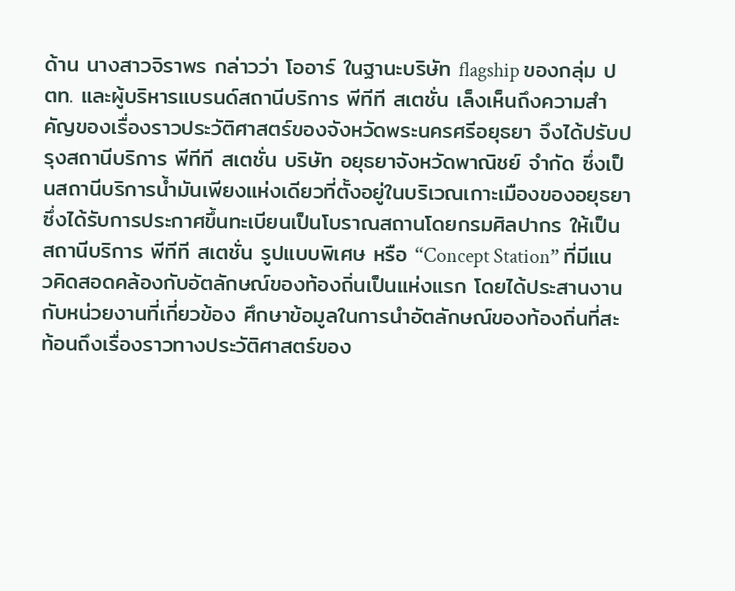ด้าน นางสาวจิราพร กล่าวว่า โออาร์ ในฐานะบริษัท flagship ของกลุ่ม ปตท. และผู้บริหารแบรนด์สถานีบริการ พีทีที สเตชั่น เล็งเห็นถึงความสำคัญของเรื่องราวประวัติศาสตร์ของจังหวัดพระนครศรีอยุธยา จึงได้ปรับปรุงสถานีบริการ พีทีที สเตชั่น บริษัท อยุธยาจังหวัดพาณิชย์ จำกัด ซึ่งเป็นสถานีบริการน้ำมันเพียงแห่งเดียวที่ตั้งอยู่ในบริเวณเกาะเมืองของอยุธยา ซึ่งได้รับการประกาศขึ้นทะเบียนเป็นโบราณสถานโดยกรมศิลปากร ให้เป็นสถานีบริการ พีทีที สเตชั่น รูปแบบพิเศษ หรือ “Concept Station” ที่มีแนวคิดสอดคล้องกับอัตลักษณ์ของท้องถิ่นเป็นแห่งแรก โดยได้ประสานงานกับหน่วยงานที่เกี่ยวข้อง ศึกษาข้อมูลในการนำอัตลักษณ์ของท้องถิ่นที่สะท้อนถึงเรื่องราวทางประวัติศาสตร์ของ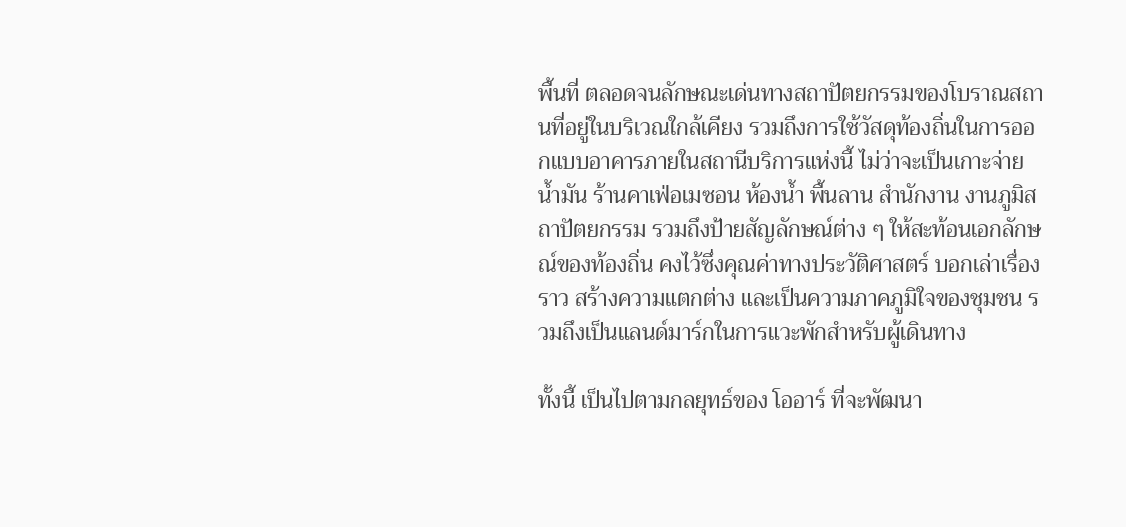พื้นที่ ตลอดจนลักษณะเด่นทางสถาปัตยกรรมของโบราณสถานที่อยู่ในบริเวณใกล้เคียง รวมถึงการใช้วัสดุท้องถิ่นในการออกแบบอาคารภายในสถานีบริการแห่งนี้ ไม่ว่าจะเป็นเกาะจ่ายน้ำมัน ร้านคาเฟ่อเมซอน ห้องน้ำ พื้นลาน สำนักงาน งานภูมิสถาปัตยกรรม รวมถึงป้ายสัญลักษณ์ต่าง ๆ ให้สะท้อนเอกลักษณ์ของท้องถิ่น คงไว้ซึ่งคุณค่าทางประวัติศาสตร์ บอกเล่าเรื่องราว สร้างความแตกต่าง และเป็นความภาคภูมิใจของชุมชน รวมถึงเป็นแลนด์มาร์กในการแวะพักสำหรับผู้เดินทาง

ทั้งนี้ เป็นไปตามกลยุทธ์ของ โออาร์ ที่จะพัฒนา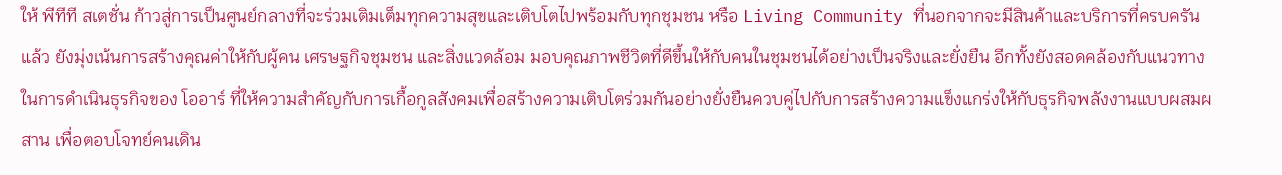ให้ พีทีที สเตชั่น ก้าวสู่การเป็นศูนย์กลางที่จะร่วมเติมเต็มทุกความสุขและเติบโตไปพร้อมกับทุกชุมชน หรือ Living Community ที่นอกจากจะมีสินค้าและบริการที่ครบครันแล้ว ยังมุ่งเน้นการสร้างคุณค่าให้กับผู้คน เศรษฐกิจชุมชน และสิ่งแวดล้อม มอบคุณภาพชีวิตที่ดีขึ้นให้กับคนในชุมชนได้อย่างเป็นจริงและยั่งยืน อีกทั้งยังสอดคล้องกับแนวทางในการดำเนินธุรกิจของ โออาร์ ที่ให้ความสำคัญกับการเกื้อกูลสังคมเพื่อสร้างความเติบโตร่วมกันอย่างยั่งยืนควบคู่ไปกับการสร้างความแข็งแกร่งให้กับธุรกิจพลังงานแบบผสมผสาน เพื่อตอบโจทย์คนเดิน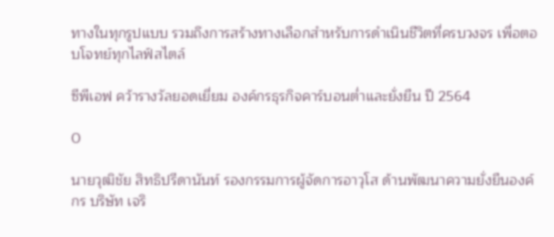ทางในทุกรูปแบบ รวมถึงการสร้างทางเลือกสำหรับการดำเนินชีวิตที่ครบวงจร เพื่อตอบโจทย์ทุกไลฟ์สไตล์

ซีพีเอฟ คว้ารางวัลยอดเยี่ยม องค์กรธุรกิจคาร์บอนต่ำและยั่งยืน ปี 2564

0

นายวุฒิชัย สิทธิปรีดานันท์ รองกรรมการผู้จัดการอาวุโส ด้านพัฒนาความยั่งยืนองค์กร บริษัท เจริ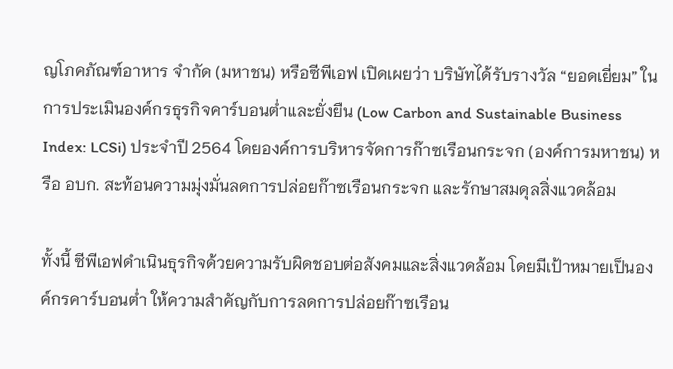ญโภคภัณฑ์อาหาร จำกัด (มหาชน) หรือซีพีเอฟ เปิดเผยว่า บริษัทได้รับรางวัล “ยอดเยี่ยม” ในการประเมินองค์กรธุรกิจคาร์บอนต่ำและยั่งยืน (Low Carbon and Sustainable Business Index: LCSi) ประจำปี 2564 โดยองค์การบริหารจัดการก๊าซเรือนกระจก (องค์การมหาชน) หรือ อบก. สะท้อนความมุ่งมั่นลดการปล่อยก๊าซเรือนกระจก และรักษาสมดุลสิ่งแวดล้อม

ทั้งนี้ ซีพีเอฟดำเนินธุรกิจด้วยความรับผิดชอบต่อสังคมและสิ่งแวดล้อม โดยมีเป้าหมายเป็นองค์กรคาร์บอนต่ำ ให้ความสำคัญกับการลดการปล่อยก๊าซเรือน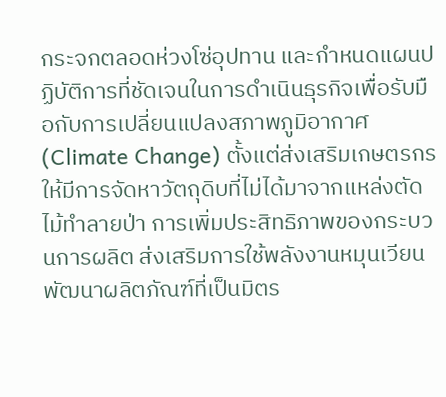กระจกตลอดห่วงโซ่อุปทาน และกำหนดแผนปฏิบัติการที่ชัดเจนในการดำเนินธุรกิจเพื่อรับมือกับการเปลี่ยนแปลงสภาพภูมิอากาศ (Climate Change) ตั้งแต่ส่งเสริมเกษตรกรให้มีการจัดหาวัตถุดิบที่ไม่ได้มาจากแหล่งตัดไม้ทำลายป่า การเพิ่มประสิทธิภาพของกระบวนการผลิต ส่งเสริมการใช้พลังงานหมุนเวียน พัฒนาผลิตภัณฑ์ที่เป็นมิตร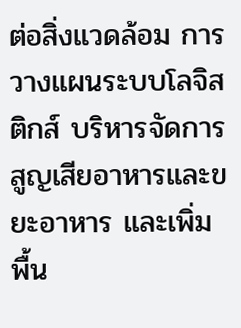ต่อสิ่งแวดล้อม การวางแผนระบบโลจิสติกส์ บริหารจัดการสูญเสียอาหารและขยะอาหาร และเพิ่มพื้น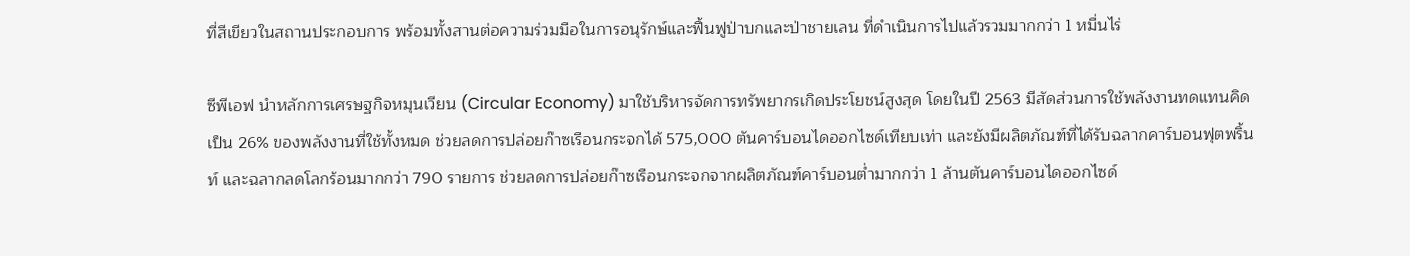ที่สีเขียวในสถานประกอบการ พร้อมทั้งสานต่อความร่วมมือในการอนุรักษ์และฟื้นฟูป่าบกและป่าชายเลน ที่ดำเนินการไปแล้วรวมมากกว่า 1 หมื่นไร่

ซีพีเอฟ นำหลักการเศรษฐกิจหมุนเวียน (Circular Economy) มาใช้บริหารจัดการทรัพยากรเกิดประโยชน์สูงสุด โดยในปี 2563 มีสัดส่วนการใช้พลังงานทดแทนคิดเป็น 26% ของพลังงานที่ใช้ทั้งหมด ช่วยลดการปล่อยก๊าซเรือนกระจกได้ 575,000 ตันคาร์บอนไดออกไซด์เทียบเท่า และยังมีผลิตภัณฑ์ที่ได้รับฉลากคาร์บอนฟุตพริ้นท์ และฉลากลดโลกร้อนมากกว่า 790 รายการ ช่วยลดการปล่อยก๊าซเรือนกระจกจากผลิตภัณฑ์คาร์บอนต่ำมากกว่า 1 ล้านตันคาร์บอนไดออกไซด์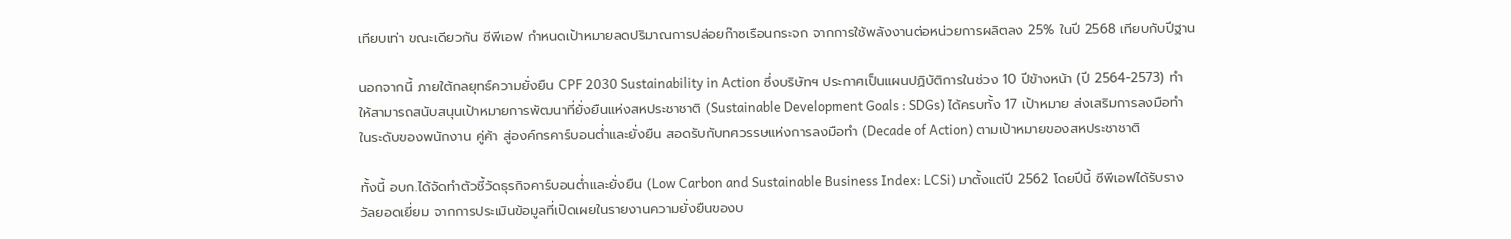เทียบเท่า ขณะเดียวกัน ซีพีเอฟ กำหนดเป้าหมายลดปริมาณการปล่อยก๊าซเรือนกระจก จากการใช้พลังงานต่อหน่วยการผลิตลง 25% ในปี 2568 เทียบกับปีฐาน

นอกจากนี้ ภายใต้กลยุทธ์ความยั่งยืน CPF 2030 Sustainability in Action ซึ่งบริษัทฯ ประกาศเป็นแผนปฏิบัติการในช่วง 10 ปีข้างหน้า (ปี 2564-2573) ทำให้สามารถสนับสนุนเป้าหมายการพัฒนาที่ยั่งยืนแห่งสหประชาชาติ (Sustainable Development Goals : SDGs) ได้ครบทั้ง 17 เป้าหมาย ส่งเสริมการลงมือทำในระดับของพนักงาน คู่ค้า สู่องค์กรคาร์บอนต่ำและยั่งยืน สอดรับกับทศวรรษแห่งการลงมือทำ (Decade of Action) ตามเป้าหมายของสหประชาชาติ

ทั้งนี้ อบก.ได้จัดทำตัวชี้วัดธุรกิจคาร์บอนต่ำและยั่งยืน (Low Carbon and Sustainable Business Index: LCSi) มาตั้งแต่ปี 2562 โดยปีนี้ ซีพีเอฟได้รับรางวัลยอดเยี่ยม จากการประเมินข้อมูลที่เปิดเผยในรายงานความยั่งยืนของบ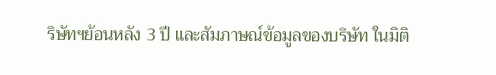ริษัทฯย้อนหลัง 3 ปี และสัมภาษณ์ข้อมูลของบริษัท ในมิติ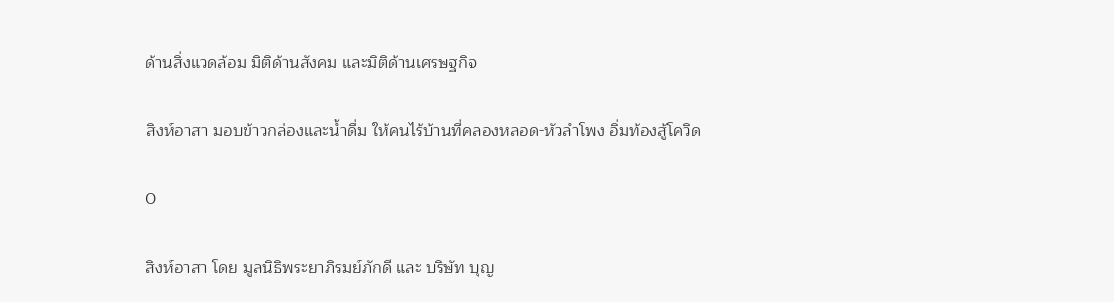ด้านสิ่งแวดล้อม มิติด้านสังคม และมิติด้านเศรษฐกิจ

สิงห์อาสา มอบข้าวกล่องและน้ำดื่ม ให้คนไร้บ้านที่คลองหลอด-หัวลำโพง อิ่มท้องสู้โควิด

0

สิงห์อาสา โดย มูลนิธิพระยาภิรมย์ภักดี และ บริษัท บุญ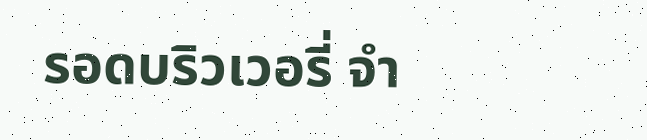รอดบริวเวอรี่ จำ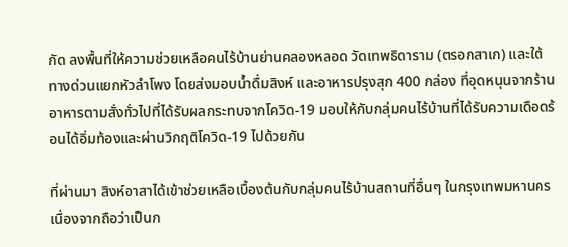กัด ลงพื้นที่ให้ความช่วยเหลือคนไร้บ้านย่านคลองหลอด วัดเทพธิดาราม (ตรอกสาเก) และใต้ทางด่วนแยกหัวลำโพง โดยส่งมอบน้ำดื่มสิงห์ และอาหารปรุงสุก 400 กล่อง ที่อุดหนุนจากร้านอาหารตามสั่งทั่วไปที่ได้รับผลกระทบจากโควิด-19 มอบให้กับกลุ่มคนไร้บ้านที่ได้รับความเดือดร้อนได้อิ่มท้องและผ่านวิกฤติโควิด-19 ไปด้วยกัน

ที่ผ่านมา สิงห์อาสาได้เข้าช่วยเหลือเบื้องต้นกับกลุ่มคนไร้บ้านสถานที่อื่นๆ ในกรุงเทพมหานคร เนื่องจากถือว่าเป็นก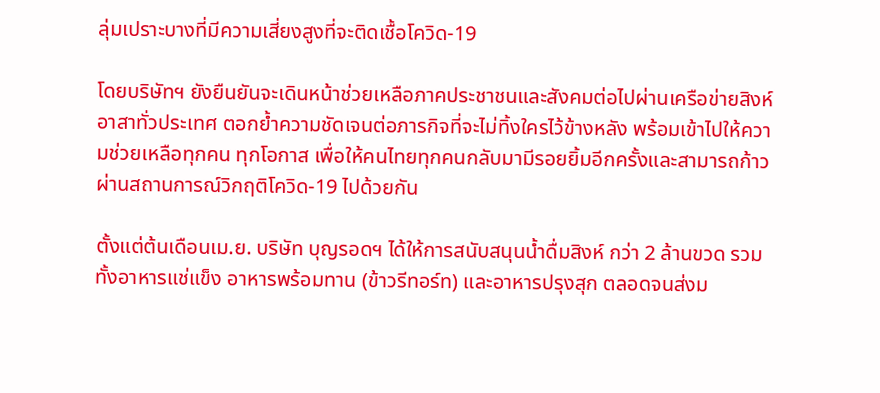ลุ่มเปราะบางที่มีความเสี่ยงสูงที่จะติดเชื้อโควิด-19

โดยบริษัทฯ ยังยืนยันจะเดินหน้าช่วยเหลือภาคประชาชนและสังคมต่อไปผ่านเครือข่ายสิงห์อาสาทั่วประเทศ ตอกย้ำความชัดเจนต่อภารกิจที่จะไม่ทิ้งใครไว้ข้างหลัง พร้อมเข้าไปให้ความช่วยเหลือทุกคน ทุกโอกาส เพื่อให้คนไทยทุกคนกลับมามีรอยยิ้มอีกครั้งและสามารถก้าวผ่านสถานการณ์วิกฤติโควิด-19 ไปด้วยกัน

ตั้งแต่ต้นเดือนเม.ย. บริษัท บุญรอดฯ ได้ให้การสนับสนุนน้ำดื่มสิงห์ กว่า 2 ล้านขวด รวมทั้งอาหารแช่แข็ง อาหารพร้อมทาน (ข้าวรีทอร์ท) และอาหารปรุงสุก ตลอดจนส่งม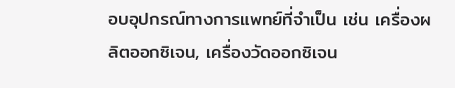อบอุปกรณ์ทางการแพทย์ที่จำเป็น เช่น เครื่องผลิตออกซิเจน, เครื่องวัดออกซิเจน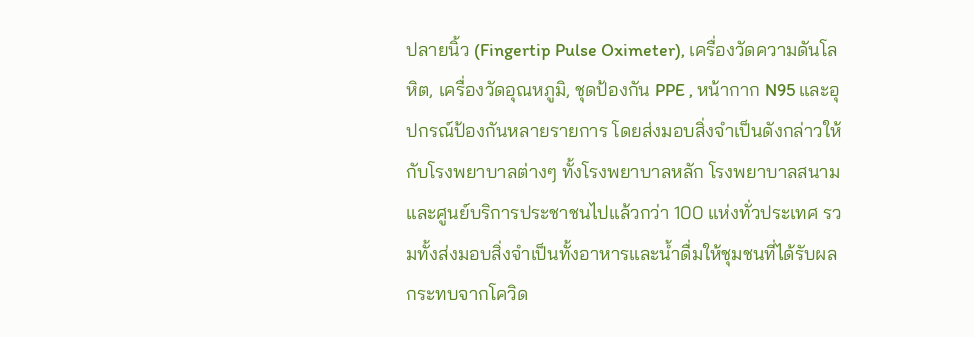ปลายนิ้ว (Fingertip Pulse Oximeter), เครื่องวัดความดันโลหิต, เครื่องวัดอุณหภูมิ, ชุดป้องกัน PPE , หน้ากาก N95 และอุปกรณ์ป้องกันหลายรายการ โดยส่งมอบสิ่งจำเป็นดังกล่าวให้กับโรงพยาบาลต่างๆ ทั้งโรงพยาบาลหลัก โรงพยาบาลสนาม และศูนย์บริการประชาชนไปแล้วกว่า 100 แห่งทั่วประเทศ รวมทั้งส่งมอบสิ่งจำเป็นทั้งอาหารและน้ำดื่มให้ชุมชนที่ได้รับผลกระทบจากโควิด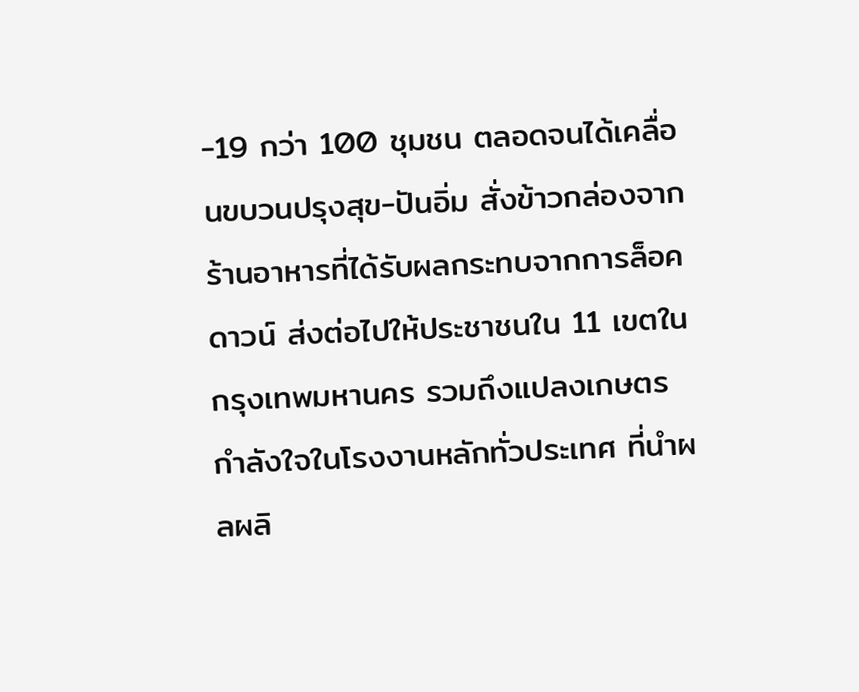-19 กว่า 100 ชุมชน ตลอดจนได้เคลื่อนขบวนปรุงสุข-ปันอิ่ม สั่งข้าวกล่องจากร้านอาหารที่ได้รับผลกระทบจากการล็อคดาวน์ ส่งต่อไปให้ประชาชนใน 11 เขตในกรุงเทพมหานคร รวมถึงแปลงเกษตรกำลังใจในโรงงานหลักทั่วประเทศ ที่นำผลผลิ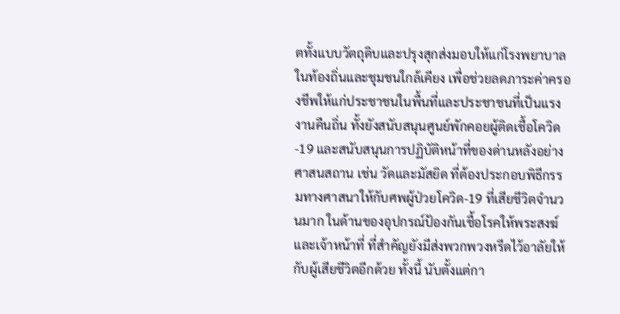ตทั้งแบบวัตถุดิบและปรุงสุกส่งมอบให้แก่โรงพยาบาลในท้องถิ่นและชุมชนใกล้เคียง เพื่อช่วยลดภาระค่าครองชีพให้แก่ประชาชนในพื้นที่และประชาชนที่เป็นแรงงานคืนถิ่น ทั้งยังสนับสนุนศูนย์พักคอยผู้ติดเชื้อโควิด-19 และสนับสนุนการปฏิบัติหน้าที่ของด่านหลังอย่างศาสนสถาน เช่น วัดและมัสยิด ที่ต้องประกอบพิธีกรรมทางศาสนาให้กับศพผู้ป่วยโควิด-19 ที่เสียชีวิตจำนวนมาก ในด้านของอุปกรณ์ป้องกันเชื้อโรคให้พระสงฆ์และเจ้าหน้าที่ ที่สำคัญยังมีส่งพวกพวงหรีดไว้อาลัยให้กับผู้เสียชีวิตอีกด้วย ทั้งนี้ นับตั้งแต่กา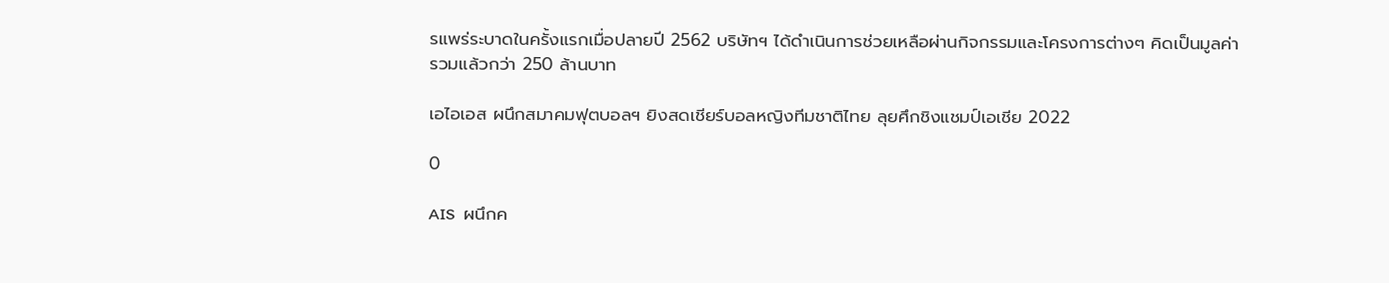รแพร่ระบาดในครั้งแรกเมื่อปลายปี 2562 บริษัทฯ ได้ดำเนินการช่วยเหลือผ่านกิจกรรมและโครงการต่างๆ คิดเป็นมูลค่ารวมแล้วกว่า 250 ล้านบาท

เอไอเอส ผนึกสมาคมฟุตบอลฯ ยิงสดเชียร์บอลหญิงทีมชาติไทย ลุยศึกชิงแชมป์เอเชีย 2022

0

AIS  ผนึกค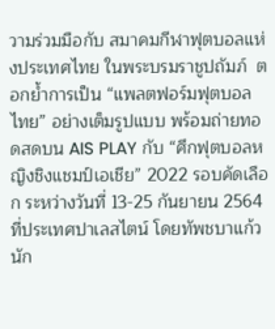วามร่วมมือกับ สมาคมกีฬาฟุตบอลแห่งประเทศไทย ในพระบรมราชูปถัมภ์  ตอกย้ำการเป็น “แพลตฟอร์มฟุตบอลไทย” อย่างเต็มรูปแบบ พร้อมถ่ายทอดสดบน AIS PLAY กับ “ศึกฟุตบอลหญิงชิงแชมป์เอเชีย” 2022 รอบคัดเลือก ระหว่างวันที่ 13-25 กันยายน 2564 ที่ประเทศปาเลสไตน์ โดยทัพชบาแก้ว นัก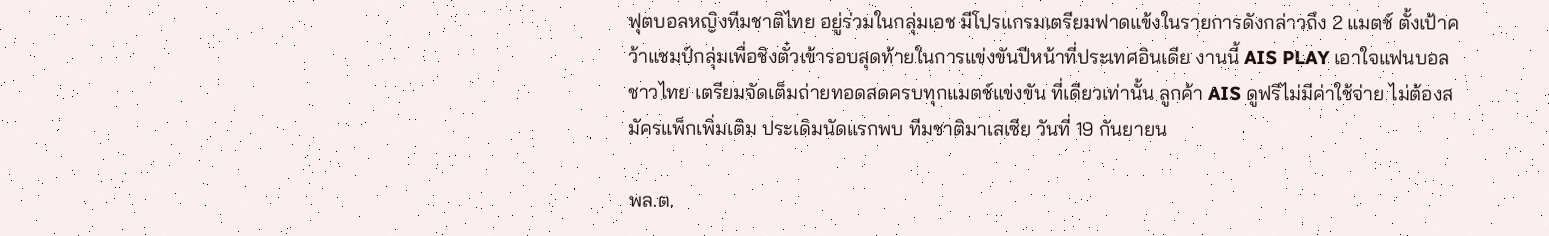ฟุตบอลหญิงทีมชาติไทย อยู่ร่วมในกลุ่มเอช มีโปรแกรมเตรียมฟาดแข้งในรายการดังกล่าวถึง 2 แมตช์ ตั้งเป้าคว้าแชมป์กลุ่มเพื่อชิงตั๋วเข้ารอบสุดท้ายในการแข่งขันปีหน้าที่ประเทศอินเดีย งานนี้ AIS PLAY เอาใจแฟนบอลชาวไทย เตรียมจัดเต็มถ่ายทอดสดครบทุกแมตช์แข่งขัน ที่เดียวเท่านั้น ลูกค้า AIS ดูฟรีไม่มีค่าใช้จ่าย ไม่ต้องสมัครแพ็กเพิ่มเติม ประเดิมนัดแรกพบ ทีมชาติมาเลเซีย วันที่ 19 กันยายน

พล.ต.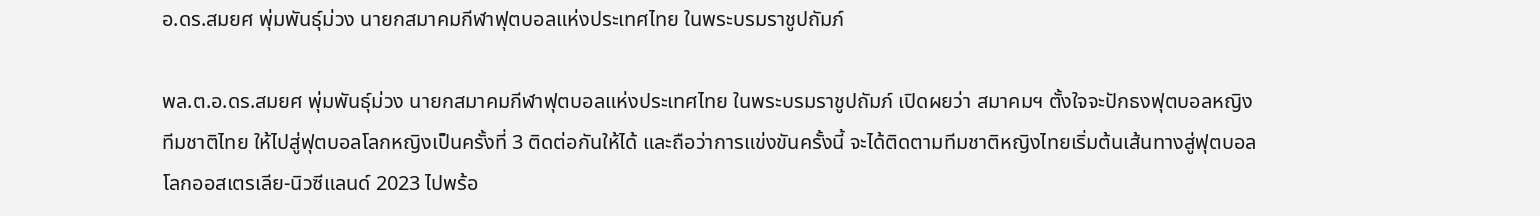อ.ดร.สมยศ พุ่มพันธุ์ม่วง นายกสมาคมกีฬาฟุตบอลแห่งประเทศไทย ในพระบรมราชูปถัมภ์

พล.ต.อ.ดร.สมยศ พุ่มพันธุ์ม่วง นายกสมาคมกีฬาฟุตบอลแห่งประเทศไทย ในพระบรมราชูปถัมภ์ เปิดผยว่า สมาคมฯ ตั้งใจจะปักธงฟุตบอลหญิงทีมชาติไทย ให้ไปสู่ฟุตบอลโลกหญิงเป็นครั้งที่ 3 ติดต่อกันให้ได้ และถือว่าการแข่งขันครั้งนี้ จะได้ติดตามทีมชาติหญิงไทยเริ่มต้นเส้นทางสู่ฟุตบอลโลกออสเตรเลีย-นิวซีแลนด์ 2023 ไปพร้อ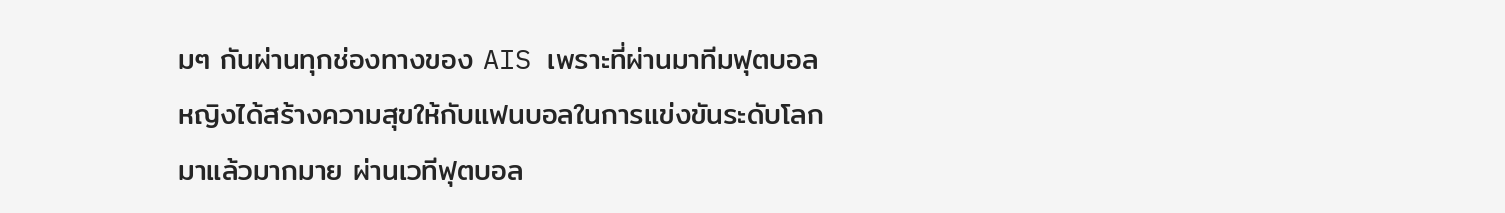มๆ กันผ่านทุกช่องทางของ AIS เพราะที่ผ่านมาทีมฟุตบอลหญิงได้สร้างความสุขให้กับแฟนบอลในการแข่งขันระดับโลกมาแล้วมากมาย ผ่านเวทีฟุตบอล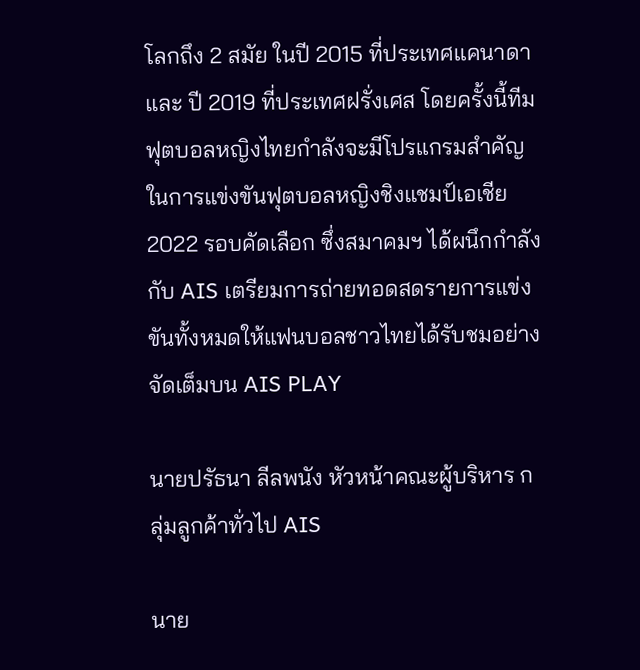โลกถึง 2 สมัย ในปี 2015 ที่ประเทศแคนาดา และ ปี 2019 ที่ประเทศฝรั่งเศส โดยครั้งนี้ทีมฟุตบอลหญิงไทยกำลังจะมีโปรแกรมสำคัญในการแข่งขันฟุตบอลหญิงชิงแชมป์เอเชีย 2022 รอบคัดเลือก ซึ่งสมาคมฯ ได้ผนึกกำลังกับ AIS เตรียมการถ่ายทอดสดรายการแข่งขันทั้งหมดให้แฟนบอลชาวไทยได้รับชมอย่างจัดเต็มบน AIS PLAY

นายปรัธนา ลีลพนัง หัวหน้าคณะผู้บริหาร กลุ่มลูกค้าทั่วไป AIS

นาย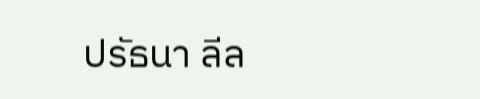ปรัธนา ลีล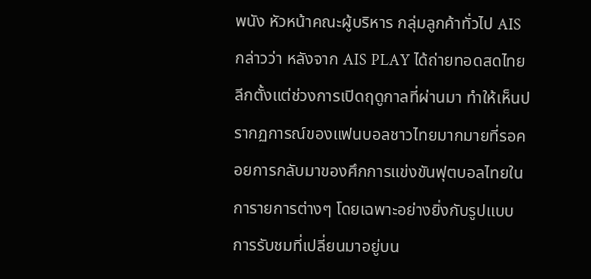พนัง หัวหน้าคณะผู้บริหาร กลุ่มลูกค้าทั่วไป AIS กล่าวว่า หลังจาก AIS PLAY ได้ถ่ายทอดสดไทยลีกตั้งแต่ช่วงการเปิดฤดูกาลที่ผ่านมา ทำให้เห็นปรากฏการณ์ของแฟนบอลชาวไทยมากมายที่รอคอยการกลับมาของศึกการแข่งขันฟุตบอลไทยในการายการต่างๆ โดยเฉพาะอย่างยิ่งกับรูปแบบการรับชมที่เปลี่ยนมาอยู่บน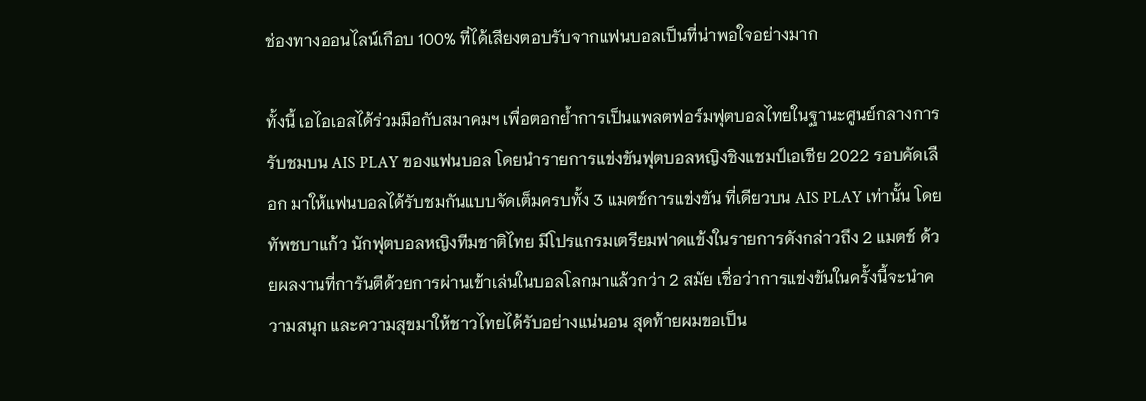ช่องทางออนไลน์เกือบ 100% ที่ได้เสียงตอบรับจากแฟนบอลเป็นที่น่าพอใจอย่างมาก

ทั้งนี้ เอไอเอสได้ร่วมมือกับสมาคมฯ เพื่อตอกย้ำการเป็นแพลตฟอร์มฟุตบอลไทยในฐานะศูนย์กลางการรับชมบน AIS PLAY ของแฟนบอล โดยนำรายการแข่งขันฟุตบอลหญิงชิงแชมป์เอเชีย 2022 รอบคัดเลือก มาให้แฟนบอลได้รับชมกันแบบจัดเต็มครบทั้ง 3 แมตช์การแข่งขัน ที่เดียวบน AIS PLAY เท่านั้น โดยทัพชบาแก้ว นักฟุตบอลหญิงทีมชาติไทย มีโปรแกรมเตรียมฟาดแข้งในรายการดังกล่าวถึง 2 แมตช์ ด้วยผลงานที่การันตีด้วยการผ่านเข้าเล่นในบอลโลกมาแล้วกว่า 2 สมัย เชื่อว่าการแข่งขันในครั้งนี้จะนำความสนุก และความสุขมาให้ชาวไทยได้รับอย่างแน่นอน สุดท้ายผมขอเป็น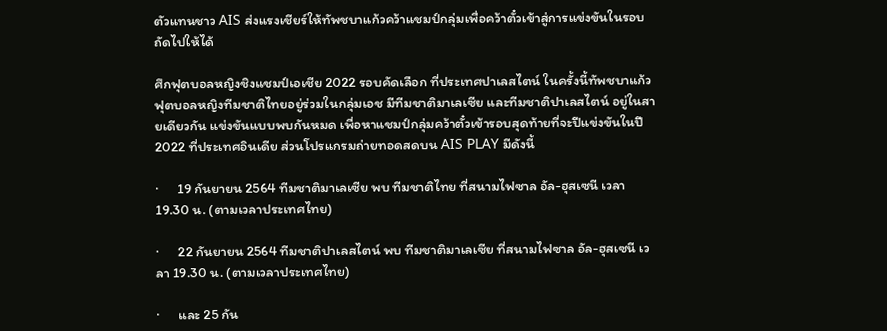ตัวแทนชาว AIS ส่งแรงเชียร์ให้ทัพชบาแก้วคว้าแชมป์กลุ่มเพื่อคว้าตั๋วเข้าสู่การแข่งขันในรอบถัดไปให้ได้

ศึกฟุตบอลหญิงชิงแชมป์เอเชีย 2022 รอบคัดเลือก ที่ประเทศปาเลสไตน์ ในครั้งนี้ทัพชบาแก้ว ฟุตบอลหญิงทีมชาติไทยอยู่ร่วมในกลุ่มเอช มีทีมชาติมาเลเซีย และทีมชาติปาเลสไตน์ อยู่ในสายเดียวกัน แข่งขันแบบพบกันหมด เพื่อหาแชมป์กลุ่มคว้าตั๋วเข้ารอบสุดท้ายที่จะปีแข่งขันในปี 2022 ที่ประเทศอินเดีย ส่วนโปรแกรมถ่ายทอดสดบน AIS PLAY มีดังนี้

·      19 กันยายน 2564 ทีมชาติมาเลเซีย พบ ทีมชาติไทย ที่สนามไฟซาล อัล-ฮุสเซนี เวลา 19.30 น. (ตามเวลาประเทศไทย)

·      22 กันยายน 2564 ทีมชาติปาเลสไตน์ พบ ทีมชาติมาเลเซีย ที่สนามไฟซาล อัล-ฮุสเซนี เวลา 19.30 น. (ตามเวลาประเทศไทย)

·      และ 25 กัน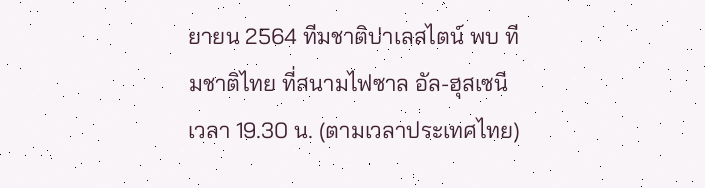ยายน 2564 ทีมชาติปาเลสไตน์ พบ ทีมชาติไทย ที่สนามไฟซาล อัล-ฮุสเซนี เวลา 19.30 น. (ตามเวลาประเทศไทย)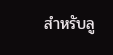สำหรับลู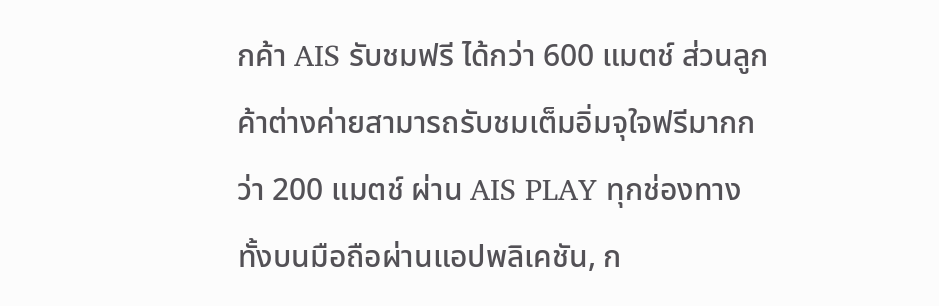กค้า AIS รับชมฟรี ได้กว่า 600 แมตช์ ส่วนลูกค้าต่างค่ายสามารถรับชมเต็มอิ่มจุใจฟรีมากกว่า 200 แมตช์ ผ่าน AIS PLAY ทุกช่องทาง ทั้งบนมือถือผ่านแอปพลิเคชัน, ก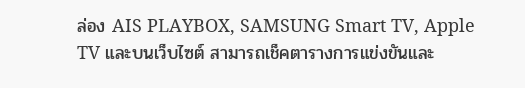ล่อง AIS PLAYBOX, SAMSUNG Smart TV, Apple TV และบนเว็บไซต์ สามารถเช็คตารางการแข่งขันและ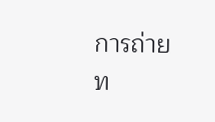การถ่ายท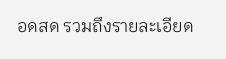อดสด รวมถึงรายละเอียด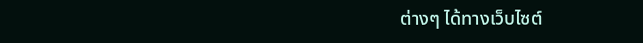ต่างๆ ได้ทางเว็บไซต์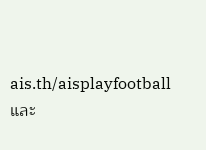ais.th/aisplayfootball และ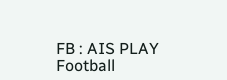FB : AIS PLAY Football